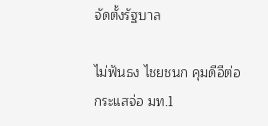จัดตั้งรัฐบาล

ไม่ฟันธง ไชยชนก คุมดีอีต่อ กระแสจ่อ มท.1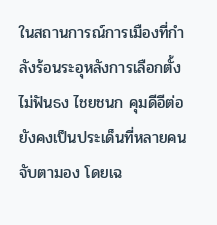ในสถานการณ์การเมืองที่กำลังร้อนระอุหลังการเลือกตั้ง ไม่ฟันธง ไชยชนก คุมดีอีต่อ ยังคงเป็นประเด็นที่หลายคนจับตามอง โดยเฉ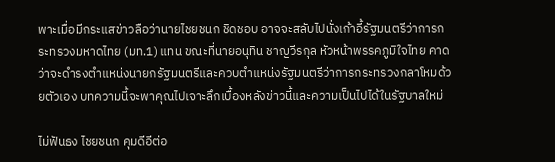พาะเมื่อมีกระแสข่าวลือว่านายไชยชนก ชิดชอบ อาจจะสลับไปนั่งเก้าอี้รัฐมนตรีว่าการกระทรวงมหาดไทย (มท.1) แทน ขณะที่นายอนุทิน ชาญวีรกุล หัวหน้าพรรคภูมิใจไทย คาดว่าจะดำรงตำแหน่งนายกรัฐมนตรีและควบตำแหน่งรัฐมนตรีว่าการกระทรวงกลาโหมด้วยตัวเอง บทความนี้จะพาคุณไปเจาะลึกเบื้องหลังข่าวนี้และความเป็นไปได้ในรัฐบาลใหม่

ไม่ฟันธง ไชยชนก คุมดีอีต่อ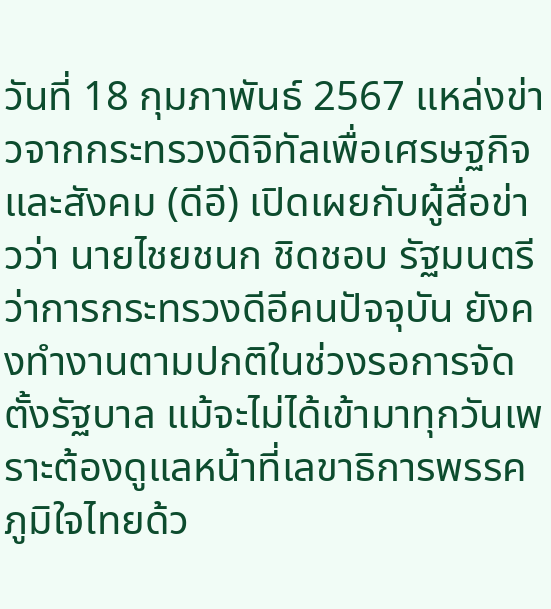วันที่ 18 กุมภาพันธ์ 2567 แหล่งข่าวจากกระทรวงดิจิทัลเพื่อเศรษฐกิจและสังคม (ดีอี) เปิดเผยกับผู้สื่อข่าวว่า นายไชยชนก ชิดชอบ รัฐมนตรีว่าการกระทรวงดีอีคนปัจจุบัน ยังคงทำงานตามปกติในช่วงรอการจัดตั้งรัฐบาล แม้จะไม่ได้เข้ามาทุกวันเพราะต้องดูแลหน้าที่เลขาธิการพรรคภูมิใจไทยด้ว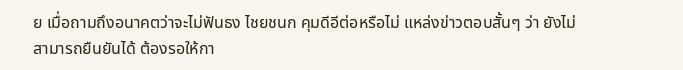ย เมื่อถามถึงอนาคตว่าจะไม่ฟันธง ไชยชนก คุมดีอีต่อหรือไม่ แหล่งข่าวตอบสั้นๆ ว่า ยังไม่สามารถยืนยันได้ ต้องรอให้กา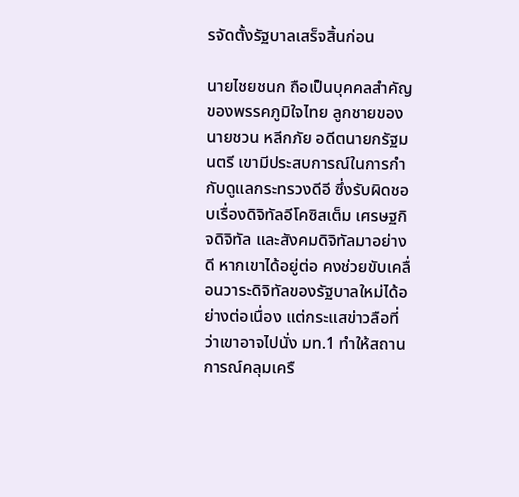รจัดตั้งรัฐบาลเสร็จสิ้นก่อน

นายไชยชนก ถือเป็นบุคคลสำคัญของพรรคภูมิใจไทย ลูกชายของนายชวน หลีกภัย อดีตนายกรัฐมนตรี เขามีประสบการณ์ในการกำกับดูแลกระทรวงดีอี ซึ่งรับผิดชอบเรื่องดิจิทัลอีโคซิสเต็ม เศรษฐกิจดิจิทัล และสังคมดิจิทัลมาอย่างดี หากเขาได้อยู่ต่อ คงช่วยขับเคลื่อนวาระดิจิทัลของรัฐบาลใหม่ได้อย่างต่อเนื่อง แต่กระแสข่าวลือที่ว่าเขาอาจไปนั่ง มท.1 ทำให้สถานการณ์คลุมเครื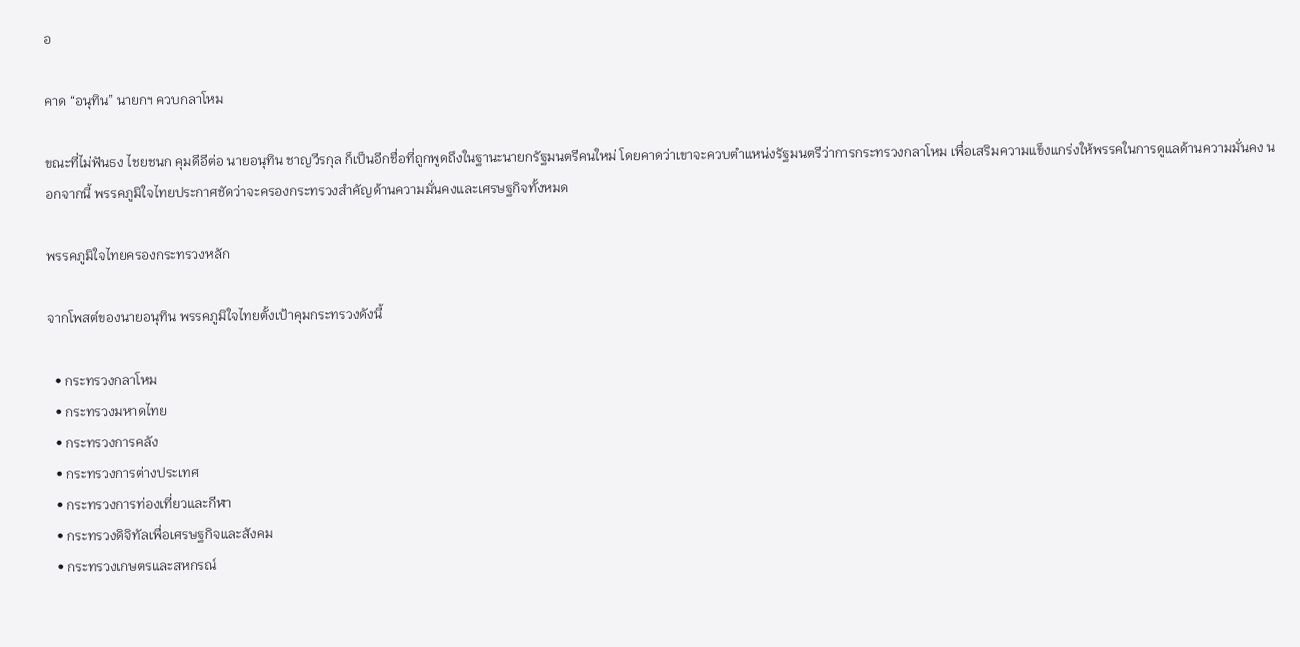อ

คาด “อนุทิน” นายกฯ ควบกลาโหม

ขณะที่ไม่ฟันธง ไชยชนก คุมดีอีต่อ นายอนุทิน ชาญวีรกุล ก็เป็นอีกชื่อที่ถูกพูดถึงในฐานะนายกรัฐมนตรีคนใหม่ โดยคาดว่าเขาจะควบตำแหน่งรัฐมนตรีว่าการกระทรวงกลาโหม เพื่อเสริมความแข็งแกร่งให้พรรคในการดูแลด้านความมั่นคง นอกจากนี้ พรรคภูมิใจไทยประกาศชัดว่าจะครองกระทรวงสำคัญด้านความมั่นคงและเศรษฐกิจทั้งหมด

พรรคภูมิใจไทยครองกระทรวงหลัก

จากโพสต์ของนายอนุทิน พรรคภูมิใจไทยตั้งเป้าคุมกระทรวงดังนี้

  • กระทรวงกลาโหม
  • กระทรวงมหาดไทย
  • กระทรวงการคลัง
  • กระทรวงการต่างประเทศ
  • กระทรวงการท่องเที่ยวและกีฬา
  • กระทรวงดิจิทัลเพื่อเศรษฐกิจและสังคม
  • กระทรวงเกษตรและสหกรณ์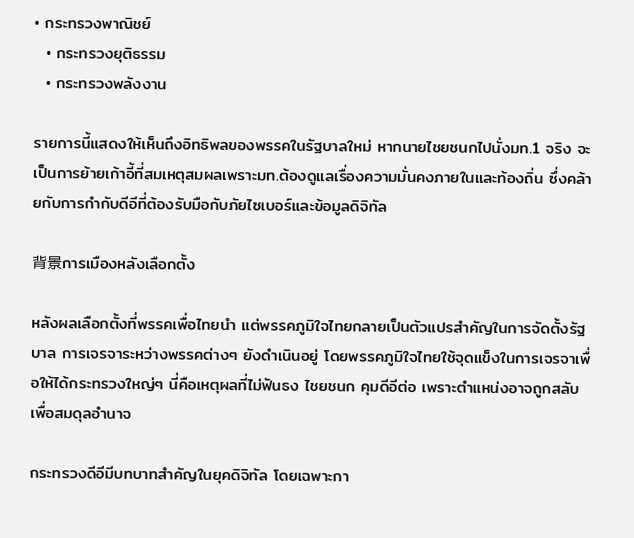• กระทรวงพาณิชย์
  • กระทรวงยุติธรรม
  • กระทรวงพลังงาน

รายการนี้แสดงให้เห็นถึงอิทธิพลของพรรคในรัฐบาลใหม่ หากนายไชยชนกไปนั่งมท.1 จริง จะเป็นการย้ายเก้าอี้ที่สมเหตุสมผลเพราะมท.ต้องดูแลเรื่องความมั่นคงภายในและท้องถิ่น ซึ่งคล้ายกับการกำกับดีอีที่ต้องรับมือกับภัยไซเบอร์และข้อมูลดิจิทัล

背景การเมืองหลังเลือกตั้ง

หลังผลเลือกตั้งที่พรรคเพื่อไทยนำ แต่พรรคภูมิใจไทยกลายเป็นตัวแปรสำคัญในการจัดตั้งรัฐบาล การเจรจาระหว่างพรรคต่างๆ ยังดำเนินอยู่ โดยพรรคภูมิใจไทยใช้จุดแข็งในการเจรจาเพื่อให้ได้กระทรวงใหญ่ๆ นี่คือเหตุผลที่ไม่ฟันธง ไชยชนก คุมดีอีต่อ เพราะตำแหน่งอาจถูกสลับเพื่อสมดุลอำนาจ

กระทรวงดีอีมีบทบาทสำคัญในยุคดิจิทัล โดยเฉพาะกา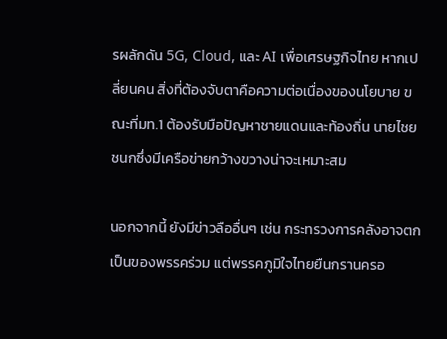รผลักดัน 5G, Cloud, และ AI เพื่อเศรษฐกิจไทย หากเปลี่ยนคน สิ่งที่ต้องจับตาคือความต่อเนื่องของนโยบาย ขณะที่มท.1 ต้องรับมือปัญหาชายแดนและท้องถิ่น นายไชยชนกซึ่งมีเครือข่ายกว้างขวางน่าจะเหมาะสม

นอกจากนี้ ยังมีข่าวลืออื่นๆ เช่น กระทรวงการคลังอาจตกเป็นของพรรคร่วม แต่พรรคภูมิใจไทยยืนกรานครอ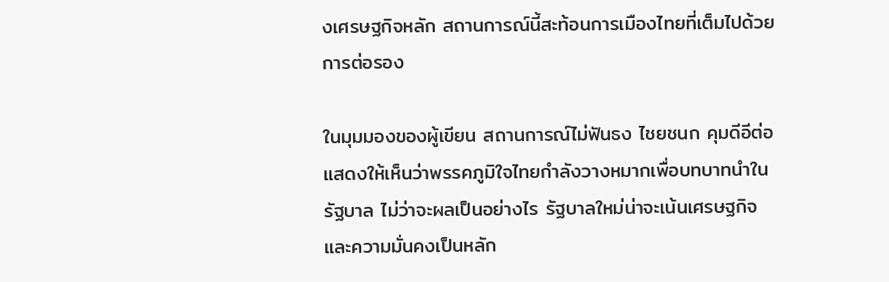งเศรษฐกิจหลัก สถานการณ์นี้สะท้อนการเมืองไทยที่เต็มไปด้วยการต่อรอง

ในมุมมองของผู้เขียน สถานการณ์ไม่ฟันธง ไชยชนก คุมดีอีต่อ แสดงให้เห็นว่าพรรคภูมิใจไทยกำลังวางหมากเพื่อบทบาทนำในรัฐบาล ไม่ว่าจะผลเป็นอย่างไร รัฐบาลใหม่น่าจะเน้นเศรษฐกิจและความมั่นคงเป็นหลัก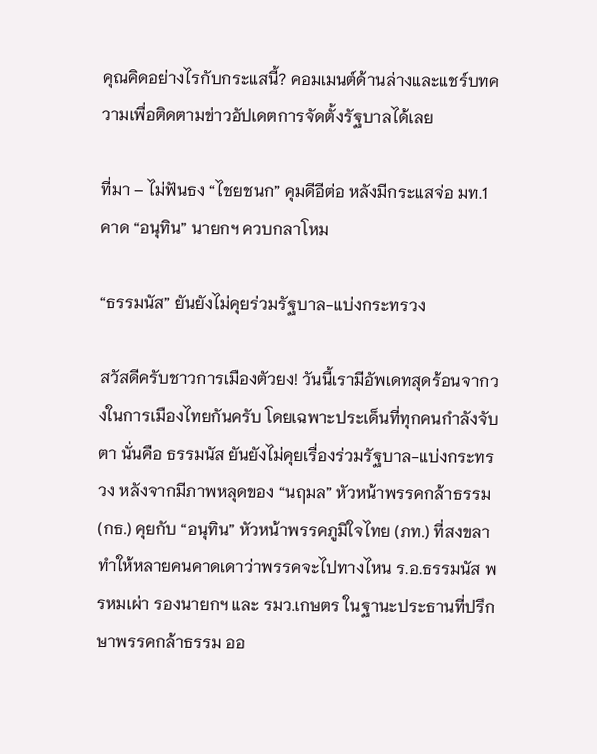คุณคิดอย่างไรกับกระแสนี้? คอมเมนต์ด้านล่างและแชร์บทความเพื่อติดตามข่าวอัปเดตการจัดตั้งรัฐบาลได้เลย

ที่มา – ไม่ฟันธง “ไชยชนก” คุมดีอีต่อ หลังมีกระแสจ่อ มท.1 คาด “อนุทิน” นายกฯ ควบกลาโหม

“ธรรมนัส” ยันยังไม่คุยร่วมรัฐบาล-แบ่งกระทรวง

สวัสดีครับชาวการเมืองตัวยง! วันนี้เรามีอัพเดทสุดร้อนจากวงในการเมืองไทยกันครับ โดยเฉพาะประเด็นที่ทุกคนกำลังจับตา นั่นคือ ธรรมนัส ยันยังไม่คุยเรื่องร่วมรัฐบาล-แบ่งกระทรวง หลังจากมีภาพหลุดของ “นฤมล” หัวหน้าพรรคกล้าธรรม (กธ.) คุยกับ “อนุทิน” หัวหน้าพรรคภูมิใจไทย (ภท.) ที่สงขลา ทำให้หลายคนคาดเดาว่าพรรคจะไปทางไหน ร.อ.ธรรมนัส พรหมเผ่า รองนายกฯ และ รมว.เกษตร ในฐานะประธานที่ปรึกษาพรรคกล้าธรรม ออ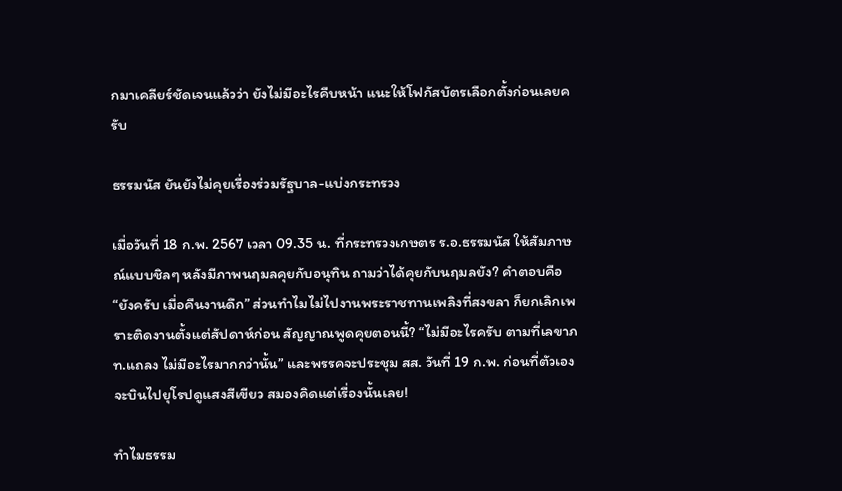กมาเคลียร์ชัดเจนแล้วว่า ยังไม่มีอะไรคืบหน้า แนะให้โฟกัสบัตรเลือกตั้งก่อนเลยครับ

ธรรมนัส ยันยังไม่คุยเรื่องร่วมรัฐบาล-แบ่งกระทรวง

เมื่อวันที่ 18 ก.พ. 2567 เวลา 09.35 น. ที่กระทรวงเกษตร ร.อ.ธรรมนัส ให้สัมภาษณ์แบบชิลๆ หลังมีภาพนฤมลคุยกับอนุทิน ถามว่าได้คุยกับนฤมลยัง? คำตอบคือ “ยังครับ เมื่อคืนงานดึก” ส่วนทำไมไม่ไปงานพระราชทานเพลิงที่สงขลา ก็ยกเลิกเพราะติดงานตั้งแต่สัปดาห์ก่อน สัญญาณพูดคุยตอนนี้? “ไม่มีอะไรครับ ตามที่เลขาภท.แถลง ไม่มีอะไรมากกว่านั้น” และพรรคจะประชุม สส. วันที่ 19 ก.พ. ก่อนที่ตัวเองจะบินไปยุโรปดูแสงสีเขียว สมองคิดแต่เรื่องนั้นเลย!

ทำไมธรรม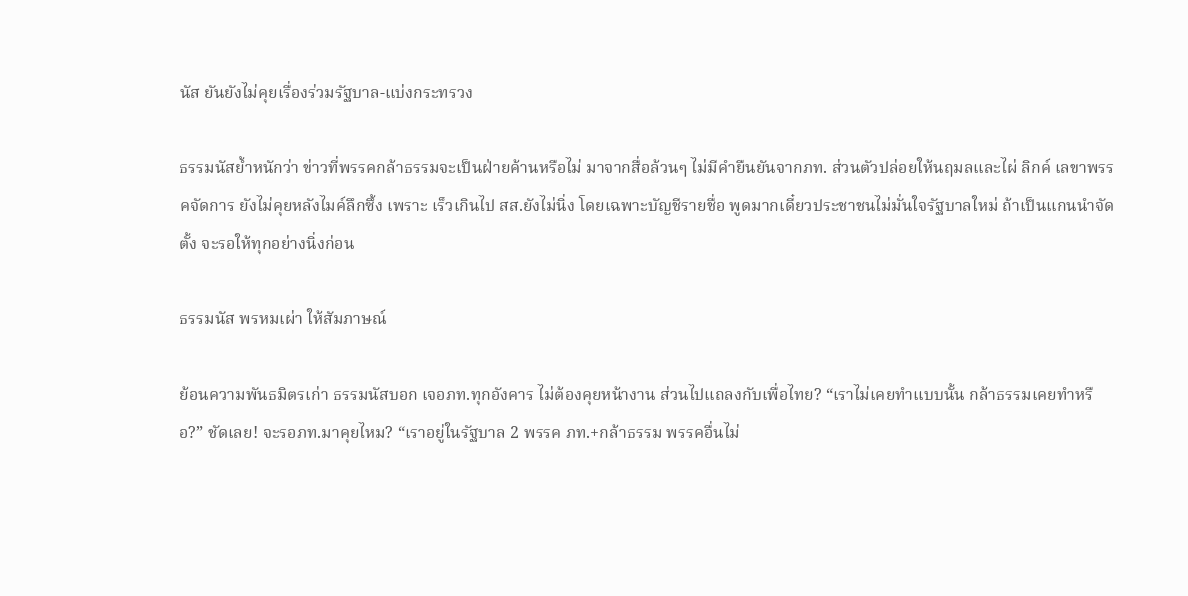นัส ยันยังไม่คุยเรื่องร่วมรัฐบาล-แบ่งกระทรวง

ธรรมนัสย้ำหนักว่า ข่าวที่พรรคกล้าธรรมจะเป็นฝ่ายค้านหรือไม่ มาจากสื่อล้วนๆ ไม่มีคำยืนยันจากภท. ส่วนตัวปล่อยให้นฤมลและไผ่ ลิกค์ เลขาพรรคจัดการ ยังไม่คุยหลังไมค์ลึกซึ้ง เพราะ เร็วเกินไป สส.ยังไม่นิ่ง โดยเฉพาะบัญชีรายชื่อ พูดมากเดี๋ยวประชาชนไม่มั่นใจรัฐบาลใหม่ ถ้าเป็นแกนนำจัดตั้ง จะรอให้ทุกอย่างนิ่งก่อน

ธรรมนัส พรหมเผ่า ให้สัมภาษณ์

ย้อนความพันธมิตรเก่า ธรรมนัสบอก เจอภท.ทุกอังคาร ไม่ต้องคุยหน้างาน ส่วนไปแถลงกับเพื่อไทย? “เราไม่เคยทำแบบนั้น กล้าธรรมเคยทำหรือ?” ชัดเลย! จะรอภท.มาคุยไหม? “เราอยู่ในรัฐบาล 2 พรรค ภท.+กล้าธรรม พรรคอื่นไม่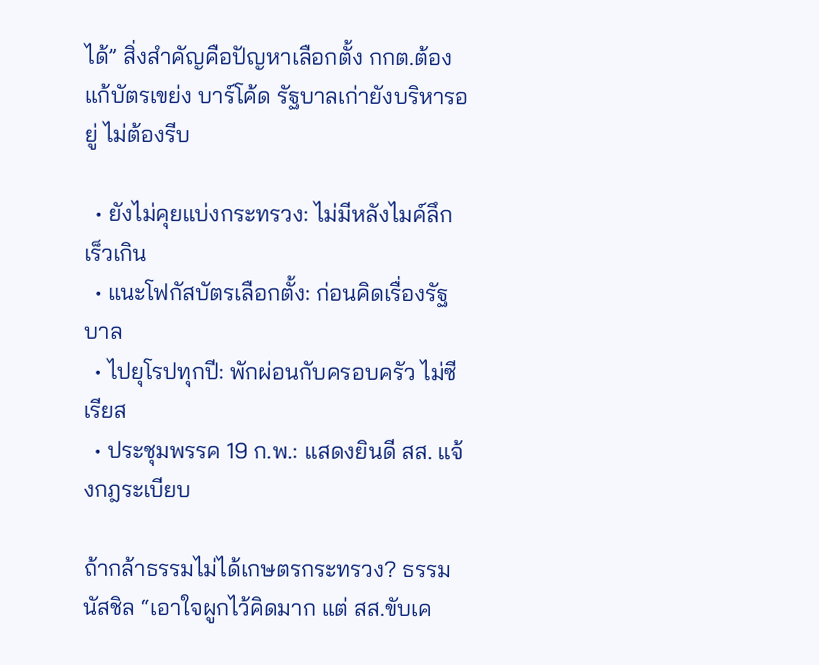ได้” สิ่งสำคัญคือปัญหาเลือกตั้ง กกต.ต้องแก้บัตรเขย่ง บาร์โค้ด รัฐบาลเก่ายังบริหารอยู่ ไม่ต้องรีบ

  • ยังไม่คุยแบ่งกระทรวง: ไม่มีหลังไมค์ลึก เร็วเกิน
  • แนะโฟกัสบัตรเลือกตั้ง: ก่อนคิดเรื่องรัฐบาล
  • ไปยุโรปทุกปี: พักผ่อนกับครอบครัว ไม่ซีเรียส
  • ประชุมพรรค 19 ก.พ.: แสดงยินดี สส. แจ้งกฎระเบียบ

ถ้ากล้าธรรมไม่ได้เกษตรกระทรวง? ธรรมนัสชิล “เอาใจผูกไว้คิดมาก แต่ สส.ขับเค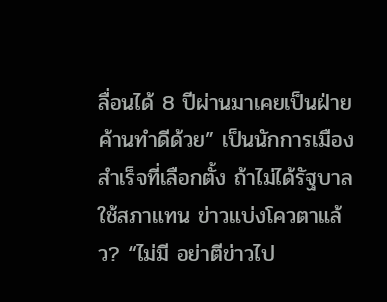ลื่อนได้ 8 ปีผ่านมาเคยเป็นฝ่ายค้านทำดีด้วย” เป็นนักการเมือง สำเร็จที่เลือกตั้ง ถ้าไม่ได้รัฐบาล ใช้สภาแทน ข่าวแบ่งโควตาแล้ว? “ไม่มี อย่าตีข่าวไป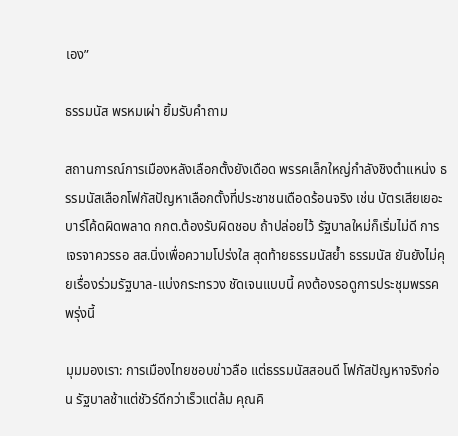เอง”

ธรรมนัส พรหมเผ่า ยิ้มรับคำถาม

สถานการณ์การเมืองหลังเลือกตั้งยังเดือด พรรคเล็กใหญ่กำลังชิงตำแหน่ง ธรรมนัสเลือกโฟกัสปัญหาเลือกตั้งที่ประชาชนเดือดร้อนจริง เช่น บัตรเสียเยอะ บาร์โค้ดผิดพลาด กกต.ต้องรับผิดชอบ ถ้าปล่อยไว้ รัฐบาลใหม่ก็เริ่มไม่ดี การเจรจาควรรอ สส.นิ่งเพื่อความโปร่งใส สุดท้ายธรรมนัสย้ำ ธรรมนัส ยันยังไม่คุยเรื่องร่วมรัฐบาล-แบ่งกระทรวง ชัดเจนแบบนี้ คงต้องรอดูการประชุมพรรคพรุ่งนี้

มุมมองเรา: การเมืองไทยชอบข่าวลือ แต่ธรรมนัสสอนดี โฟกัสปัญหาจริงก่อน รัฐบาลช้าแต่ชัวร์ดีกว่าเร็วแต่ล้ม คุณคิ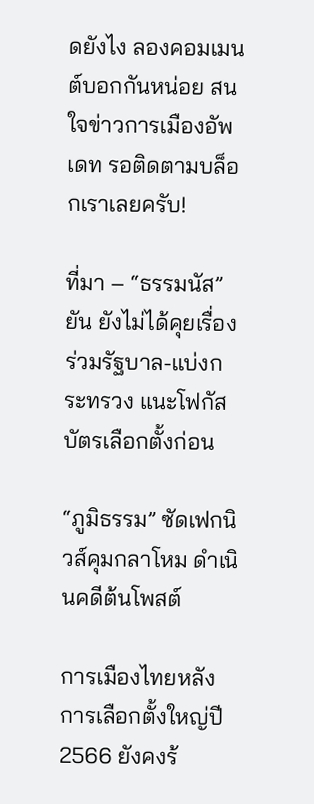ดยังไง ลองคอมเมนต์บอกกันหน่อย สนใจข่าวการเมืองอัพเดท รอติดตามบล็อกเราเลยครับ!

ที่มา – “ธรรมนัส” ยัน ยังไม่ได้คุยเรื่องร่วมรัฐบาล-แบ่งกระทรวง แนะโฟกัสบัตรเลือกตั้งก่อน

“ภูมิธรรม” ซัดเฟกนิวส์คุมกลาโหม ดำเนินคดีต้นโพสต์

การเมืองไทยหลังการเลือกตั้งใหญ่ปี 2566 ยังคงร้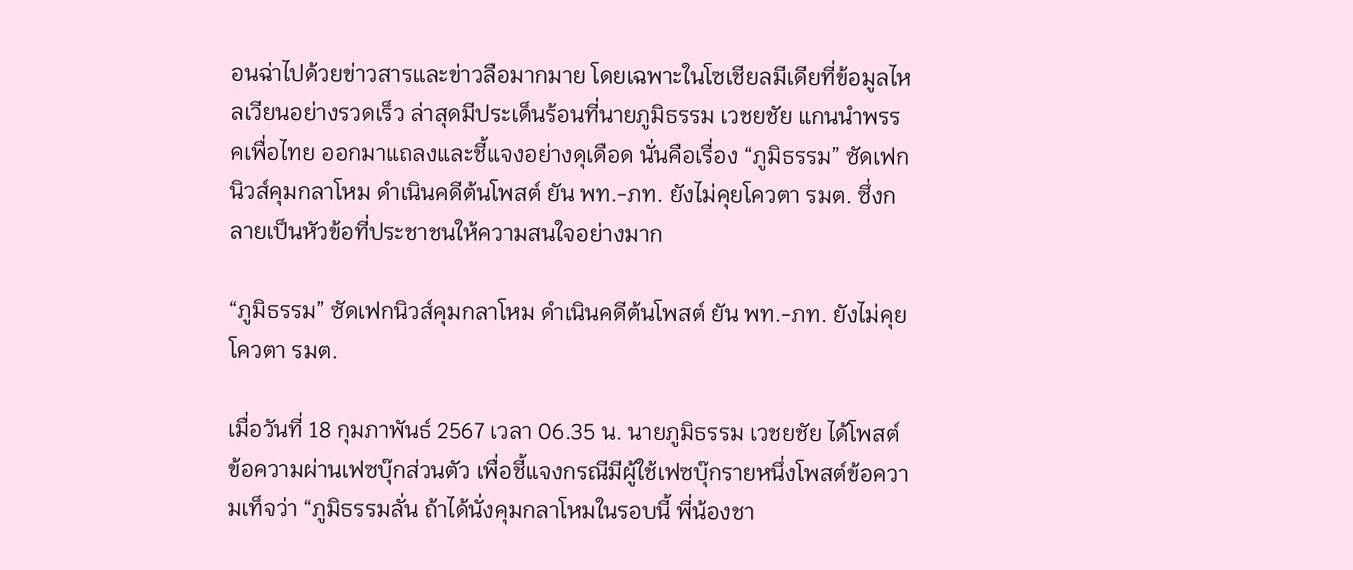อนฉ่าไปด้วยข่าวสารและข่าวลือมากมาย โดยเฉพาะในโซเชียลมีเดียที่ข้อมูลไหลเวียนอย่างรวดเร็ว ล่าสุดมีประเด็นร้อนที่นายภูมิธรรม เวชยชัย แกนนำพรรคเพื่อไทย ออกมาแถลงและชี้แจงอย่างดุเดือด นั่นคือเรื่อง “ภูมิธรรม” ซัดเฟกนิวส์คุมกลาโหม ดำเนินคดีต้นโพสต์ ยัน พท.-ภท. ยังไม่คุยโควตา รมต. ซึ่งกลายเป็นหัวข้อที่ประชาชนให้ความสนใจอย่างมาก

“ภูมิธรรม” ซัดเฟกนิวส์คุมกลาโหม ดำเนินคดีต้นโพสต์ ยัน พท.-ภท. ยังไม่คุยโควตา รมต.

เมื่อวันที่ 18 กุมภาพันธ์ 2567 เวลา 06.35 น. นายภูมิธรรม เวชยชัย ได้โพสต์ข้อความผ่านเฟซบุ๊กส่วนตัว เพื่อชี้แจงกรณีมีผู้ใช้เฟซบุ๊กรายหนึ่งโพสต์ข้อความเท็จว่า “ภูมิธรรมลั่น ถ้าได้นั่งคุมกลาโหมในรอบนี้ พี่น้องชา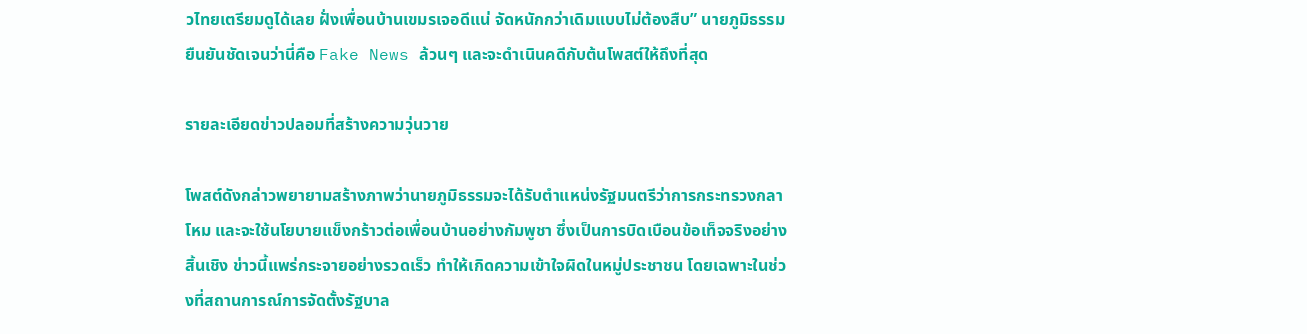วไทยเตรียมดูได้เลย ฝั่งเพื่อนบ้านเขมรเจอดีแน่ จัดหนักกว่าเดิมแบบไม่ต้องสืบ” นายภูมิธรรม ยืนยันชัดเจนว่านี่คือ Fake News ล้วนๆ และจะดำเนินคดีกับต้นโพสต์ให้ถึงที่สุด

รายละเอียดข่าวปลอมที่สร้างความวุ่นวาย

โพสต์ดังกล่าวพยายามสร้างภาพว่านายภูมิธรรมจะได้รับตำแหน่งรัฐมนตรีว่าการกระทรวงกลาโหม และจะใช้นโยบายแข็งกร้าวต่อเพื่อนบ้านอย่างกัมพูชา ซึ่งเป็นการบิดเบือนข้อเท็จจริงอย่างสิ้นเชิง ข่าวนี้แพร่กระจายอย่างรวดเร็ว ทำให้เกิดความเข้าใจผิดในหมู่ประชาชน โดยเฉพาะในช่วงที่สถานการณ์การจัดตั้งรัฐบาล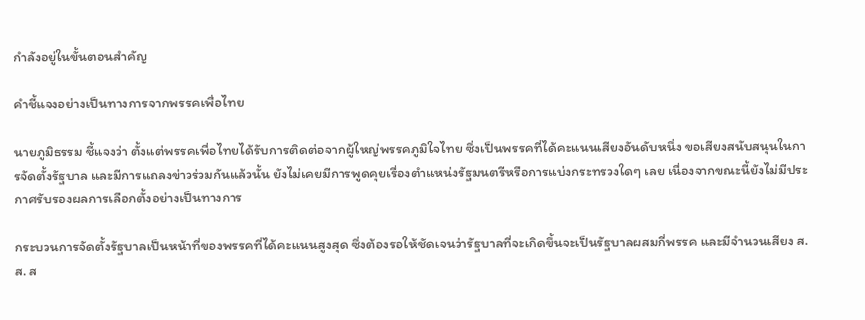กำลังอยู่ในขั้นตอนสำคัญ

คำชี้แจงอย่างเป็นทางการจากพรรคเพื่อไทย

นายภูมิธรรม ชี้แจงว่า ตั้งแต่พรรคเพื่อไทยได้รับการติดต่อจากผู้ใหญ่พรรคภูมิใจไทย ซึ่งเป็นพรรคที่ได้คะแนนเสียงอันดับหนึ่ง ขอเสียงสนับสนุนในการจัดตั้งรัฐบาล และมีการแถลงข่าวร่วมกันแล้วนั้น ยังไม่เคยมีการพูดคุยเรื่องตำแหน่งรัฐมนตรีหรือการแบ่งกระทรวงใดๆ เลย เนื่องจากขณะนี้ยังไม่มีประกาศรับรองผลการเลือกตั้งอย่างเป็นทางการ

กระบวนการจัดตั้งรัฐบาลเป็นหน้าที่ของพรรคที่ได้คะแนนสูงสุด ซึ่งต้องรอให้ชัดเจนว่ารัฐบาลที่จะเกิดขึ้นจะเป็นรัฐบาลผสมกี่พรรค และมีจำนวนเสียง ส.ส. ส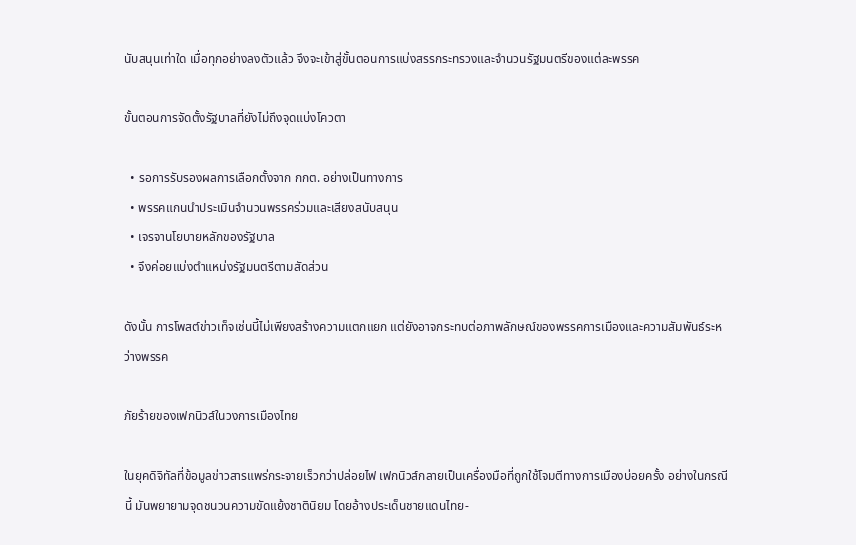นับสนุนเท่าใด เมื่อทุกอย่างลงตัวแล้ว จึงจะเข้าสู่ขั้นตอนการแบ่งสรรกระทรวงและจำนวนรัฐมนตรีของแต่ละพรรค

ขั้นตอนการจัดตั้งรัฐบาลที่ยังไม่ถึงจุดแบ่งโควตา

  • รอการรับรองผลการเลือกตั้งจาก กกต. อย่างเป็นทางการ
  • พรรคแกนนำประเมินจำนวนพรรคร่วมและเสียงสนับสนุน
  • เจรจานโยบายหลักของรัฐบาล
  • จึงค่อยแบ่งตำแหน่งรัฐมนตรีตามสัดส่วน

ดังนั้น การโพสต์ข่าวเท็จเช่นนี้ไม่เพียงสร้างความแตกแยก แต่ยังอาจกระทบต่อภาพลักษณ์ของพรรคการเมืองและความสัมพันธ์ระหว่างพรรค

ภัยร้ายของเฟกนิวส์ในวงการเมืองไทย

ในยุคดิจิทัลที่ข้อมูลข่าวสารแพร่กระจายเร็วกว่าปล่อยไฟ เฟกนิวส์กลายเป็นเครื่องมือที่ถูกใช้โจมตีทางการเมืองบ่อยครั้ง อย่างในกรณีนี้ มันพยายามจุดชนวนความขัดแย้งชาตินิยม โดยอ้างประเด็นชายแดนไทย-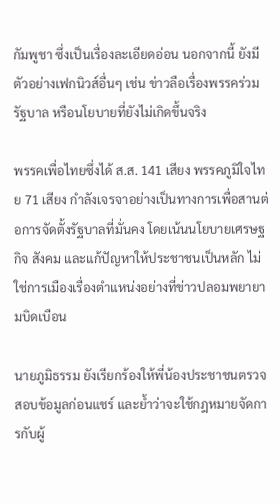กัมพูชา ซึ่งเป็นเรื่องละเอียดอ่อน นอกจากนี้ ยังมีตัวอย่างเฟกนิวส์อื่นๆ เช่น ข่าวลือเรื่องพรรคร่วมรัฐบาล หรือนโยบายที่ยังไม่เกิดขึ้นจริง

พรรคเพื่อไทยซึ่งได้ ส.ส. 141 เสียง พรรคภูมิใจไทย 71 เสียง กำลังเจรจาอย่างเป็นทางการเพื่อสานต่อการจัดตั้งรัฐบาลที่มั่นคง โดยเน้นนโยบายเศรษฐกิจ สังคม และแก้ปัญหาให้ประชาชนเป็นหลัก ไม่ใช่การเมืองเรื่องตำแหน่งอย่างที่ข่าวปลอมพยายามบิดเบือน

นายภูมิธรรม ยังเรียกร้องให้พี่น้องประชาชนตรวจสอบข้อมูลก่อนแชร์ และย้ำว่าจะใช้กฎหมายจัดการกับผู้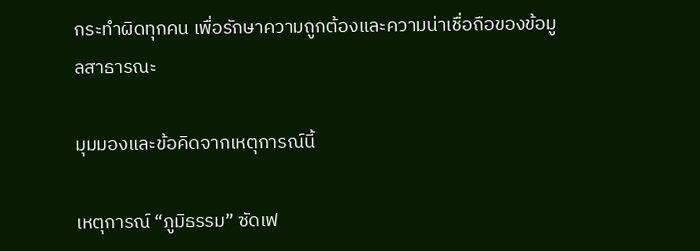กระทำผิดทุกคน เพื่อรักษาความถูกต้องและความน่าเชื่อถือของข้อมูลสาธารณะ

มุมมองและข้อคิดจากเหตุการณ์นี้

เหตุการณ์ “ภูมิธรรม” ซัดเฟ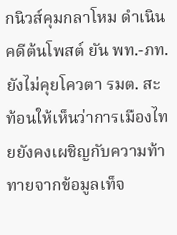กนิวส์คุมกลาโหม ดำเนินคดีต้นโพสต์ ยัน พท.-ภท. ยังไม่คุยโควตา รมต. สะท้อนให้เห็นว่าการเมืองไทยยังคงเผชิญกับความท้าทายจากข้อมูลเท็จ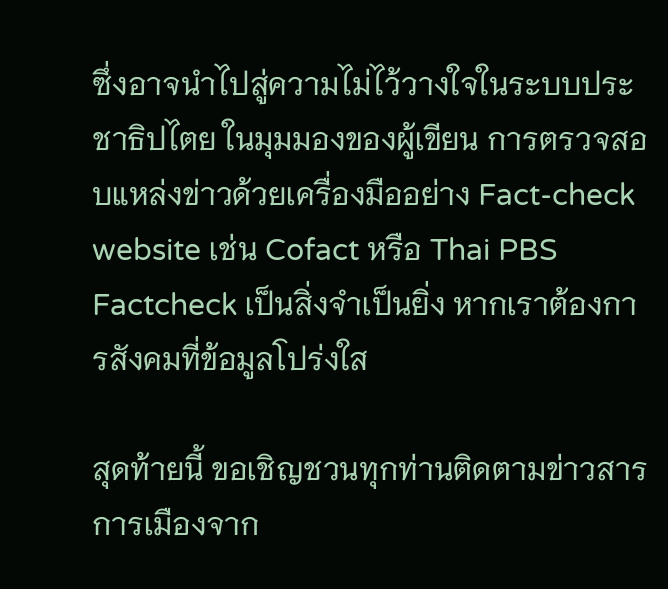ซึ่งอาจนำไปสู่ความไม่ไว้วางใจในระบบประชาธิปไตย ในมุมมองของผู้เขียน การตรวจสอบแหล่งข่าวด้วยเครื่องมืออย่าง Fact-check website เช่น Cofact หรือ Thai PBS Factcheck เป็นสิ่งจำเป็นยิ่ง หากเราต้องการสังคมที่ข้อมูลโปร่งใส

สุดท้ายนี้ ขอเชิญชวนทุกท่านติดตามข่าวสารการเมืองจาก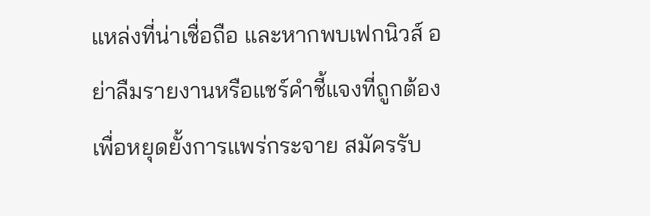แหล่งที่น่าเชื่อถือ และหากพบเฟกนิวส์ อย่าลืมรายงานหรือแชร์คำชี้แจงที่ถูกต้องเพื่อหยุดยั้งการแพร่กระจาย สมัครรับ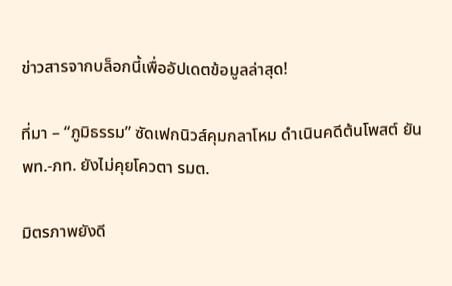ข่าวสารจากบล็อกนี้เพื่ออัปเดตข้อมูลล่าสุด!

ที่มา – “ภูมิธรรม” ซัดเฟกนิวส์คุมกลาโหม ดำเนินคดีต้นโพสต์ ยัน พท.-ภท. ยังไม่คุยโควตา รมต.

มิตรภาพยังดี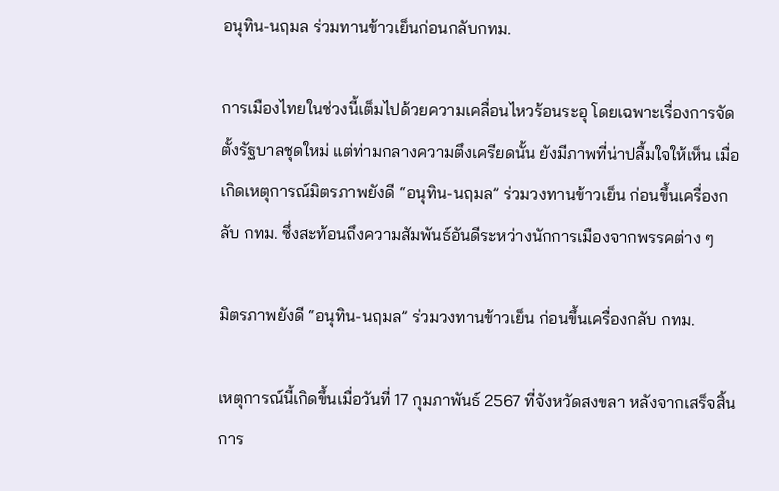อนุทิน-นฤมล ร่วมทานข้าวเย็นก่อนกลับกทม.

การเมืองไทยในช่วงนี้เต็มไปด้วยความเคลื่อนไหวร้อนระอุ โดยเฉพาะเรื่องการจัดตั้งรัฐบาลชุดใหม่ แต่ท่ามกลางความตึงเครียดนั้น ยังมีภาพที่น่าปลื้มใจให้เห็น เมื่อเกิดเหตุการณ์มิตรภาพยังดี “อนุทิน-นฤมล” ร่วมวงทานข้าวเย็น ก่อนขึ้นเครื่องกลับ กทม. ซึ่งสะท้อนถึงความสัมพันธ์อันดีระหว่างนักการเมืองจากพรรคต่าง ๆ

มิตรภาพยังดี “อนุทิน-นฤมล” ร่วมวงทานข้าวเย็น ก่อนขึ้นเครื่องกลับ กทม.

เหตุการณ์นี้เกิดขึ้นเมื่อวันที่ 17 กุมภาพันธ์ 2567 ที่จังหวัดสงขลา หลังจากเสร็จสิ้นการ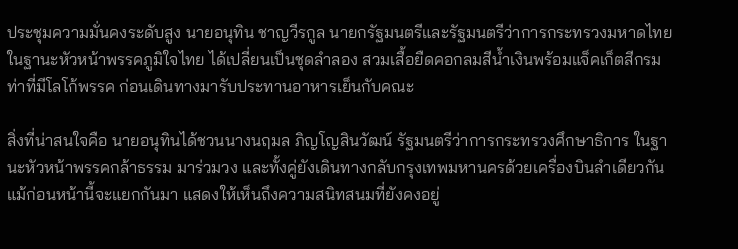ประชุมความมั่นคงระดับสูง นายอนุทิน ชาญวีรกูล นายกรัฐมนตรีและรัฐมนตรีว่าการกระทรวงมหาดไทย ในฐานะหัวหน้าพรรคภูมิใจไทย ได้เปลี่ยนเป็นชุดลำลอง สวมเสื้อยืดคอกลมสีน้ำเงินพร้อมแจ็คเก็ตสีกรมท่าที่มีโลโก้พรรค ก่อนเดินทางมารับประทานอาหารเย็นกับคณะ

สิ่งที่น่าสนใจคือ นายอนุทินได้ชวนนางนฤมล ภิญโญสินวัฒน์ รัฐมนตรีว่าการกระทรวงศึกษาธิการ ในฐานะหัวหน้าพรรคกล้าธรรม มาร่วมวง และทั้งคู่ยังเดินทางกลับกรุงเทพมหานครด้วยเครื่องบินลำเดียวกัน แม้ก่อนหน้านี้จะแยกกันมา แสดงให้เห็นถึงความสนิทสนมที่ยังคงอยู่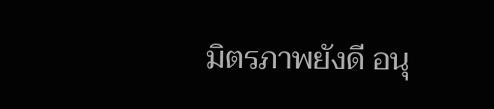มิตรภาพยังดี อนุ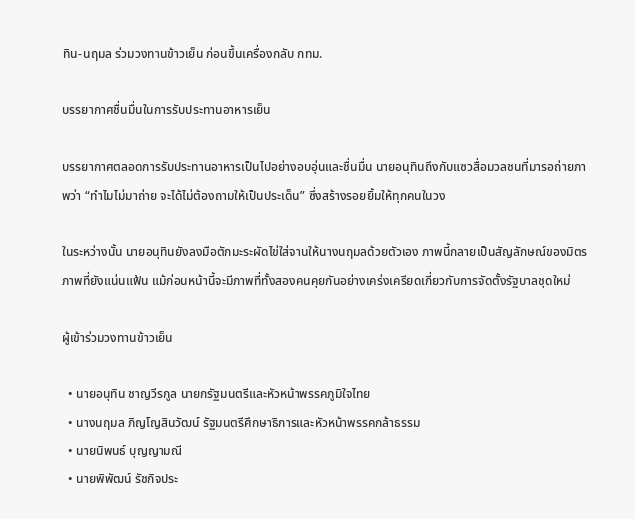ทิน-นฤมล ร่วมวงทานข้าวเย็น ก่อนขึ้นเครื่องกลับ กทม.

บรรยากาศชื่นมื่นในการรับประทานอาหารเย็น

บรรยากาศตลอดการรับประทานอาหารเป็นไปอย่างอบอุ่นและชื่นมื่น นายอนุทินถึงกับแซวสื่อมวลชนที่มารอถ่ายภาพว่า “ทำไมไม่มาถ่าย จะได้ไม่ต้องถามให้เป็นประเด็น” ซึ่งสร้างรอยยิ้มให้ทุกคนในวง

ในระหว่างนั้น นายอนุทินยังลงมือตักมะระผัดไข่ใส่จานให้นางนฤมลด้วยตัวเอง ภาพนี้กลายเป็นสัญลักษณ์ของมิตรภาพที่ยังแน่นแฟ้น แม้ก่อนหน้านี้จะมีภาพที่ทั้งสองคนคุยกันอย่างเคร่งเครียดเกี่ยวกับการจัดตั้งรัฐบาลชุดใหม่

ผู้เข้าร่วมวงทานข้าวเย็น

  • นายอนุทิน ชาญวีรกูล นายกรัฐมนตรีและหัวหน้าพรรคภูมิใจไทย
  • นางนฤมล ภิญโญสินวัฒน์ รัฐมนตรีศึกษาธิการและหัวหน้าพรรคกล้าธรรม
  • นายนิพนธ์ บุญญามณี
  • นายพิพัฒน์ รัชกิจประ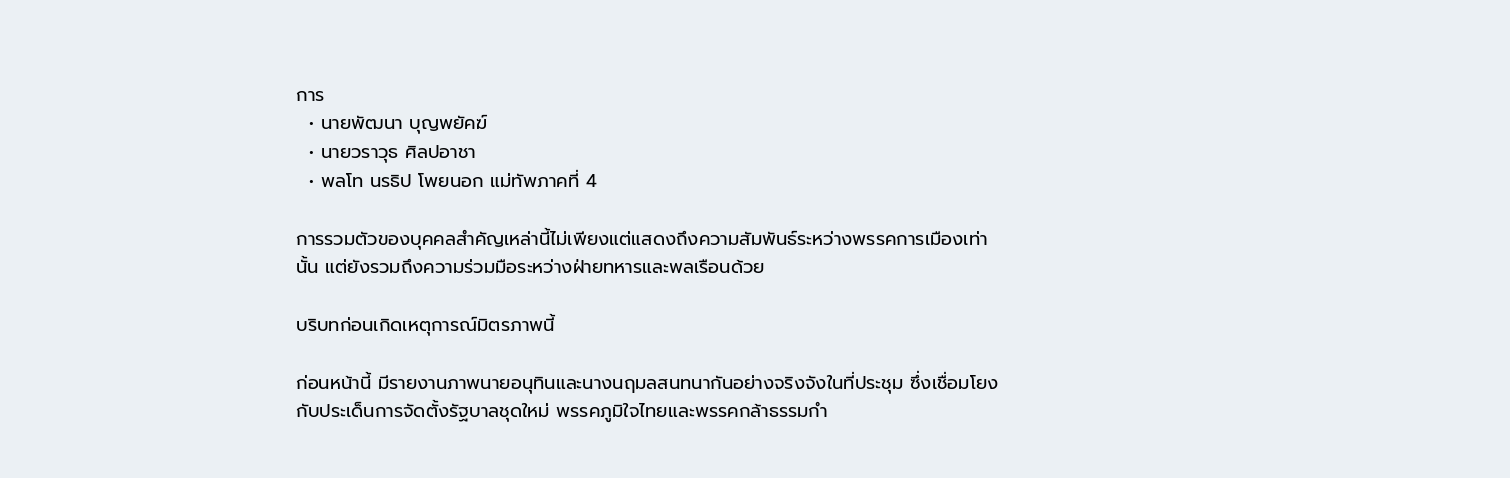การ
  • นายพัฒนา บุญพยัคฆ์
  • นายวราวุธ ศิลปอาชา
  • พลโท นรธิป โพยนอก แม่ทัพภาคที่ 4

การรวมตัวของบุคคลสำคัญเหล่านี้ไม่เพียงแต่แสดงถึงความสัมพันธ์ระหว่างพรรคการเมืองเท่านั้น แต่ยังรวมถึงความร่วมมือระหว่างฝ่ายทหารและพลเรือนด้วย

บริบทก่อนเกิดเหตุการณ์มิตรภาพนี้

ก่อนหน้านี้ มีรายงานภาพนายอนุทินและนางนฤมลสนทนากันอย่างจริงจังในที่ประชุม ซึ่งเชื่อมโยงกับประเด็นการจัดตั้งรัฐบาลชุดใหม่ พรรคภูมิใจไทยและพรรคกล้าธรรมกำ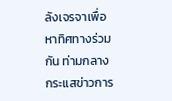ลังเจรจาเพื่อหาทิศทางร่วมกัน ท่ามกลางกระแสข่าวการ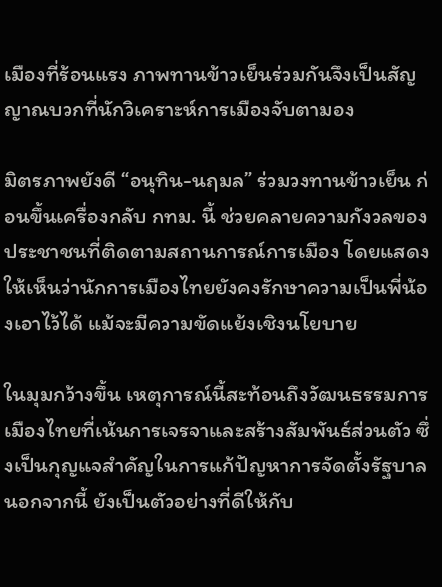เมืองที่ร้อนแรง ภาพทานข้าวเย็นร่วมกันจึงเป็นสัญญาณบวกที่นักวิเคราะห์การเมืองจับตามอง

มิตรภาพยังดี “อนุทิน-นฤมล” ร่วมวงทานข้าวเย็น ก่อนขึ้นเครื่องกลับ กทม. นี้ ช่วยคลายความกังวลของประชาชนที่ติดตามสถานการณ์การเมือง โดยแสดงให้เห็นว่านักการเมืองไทยยังคงรักษาความเป็นพี่น้องเอาไว้ได้ แม้จะมีความขัดแย้งเชิงนโยบาย

ในมุมกว้างขึ้น เหตุการณ์นี้สะท้อนถึงวัฒนธรรมการเมืองไทยที่เน้นการเจรจาและสร้างสัมพันธ์ส่วนตัว ซึ่งเป็นกุญแจสำคัญในการแก้ปัญหาการจัดตั้งรัฐบาล นอกจากนี้ ยังเป็นตัวอย่างที่ดีให้กับ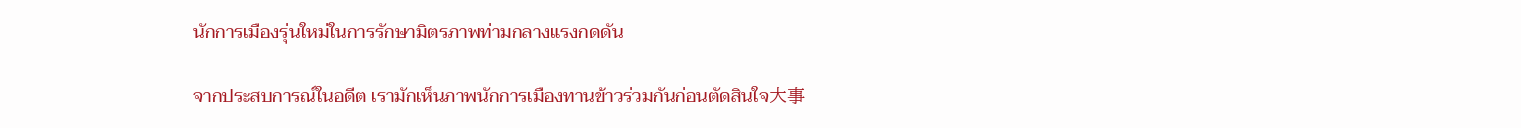นักการเมืองรุ่นใหม่ในการรักษามิตรภาพท่ามกลางแรงกดดัน

จากประสบการณ์ในอดีต เรามักเห็นภาพนักการเมืองทานข้าวร่วมกันก่อนตัดสินใจ大事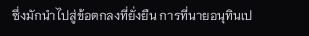ซึ่งมักนำไปสู่ข้อตกลงที่ยั่งยืน การที่นายอนุทินเป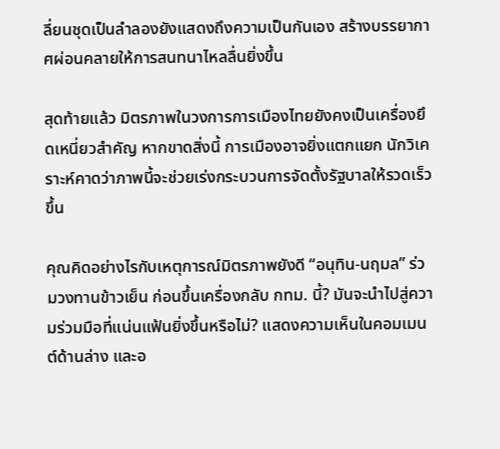ลี่ยนชุดเป็นลำลองยังแสดงถึงความเป็นกันเอง สร้างบรรยากาศผ่อนคลายให้การสนทนาไหลลื่นยิ่งขึ้น

สุดท้ายแล้ว มิตรภาพในวงการการเมืองไทยยังคงเป็นเครื่องยึดเหนี่ยวสำคัญ หากขาดสิ่งนี้ การเมืองอาจยิ่งแตกแยก นักวิเคราะห์คาดว่าภาพนี้จะช่วยเร่งกระบวนการจัดตั้งรัฐบาลให้รวดเร็วขึ้น

คุณคิดอย่างไรกับเหตุการณ์มิตรภาพยังดี “อนุทิน-นฤมล” ร่วมวงทานข้าวเย็น ก่อนขึ้นเครื่องกลับ กทม. นี้? มันจะนำไปสู่ความร่วมมือที่แน่นแฟ้นยิ่งขึ้นหรือไม่? แสดงความเห็นในคอมเมนต์ด้านล่าง และอ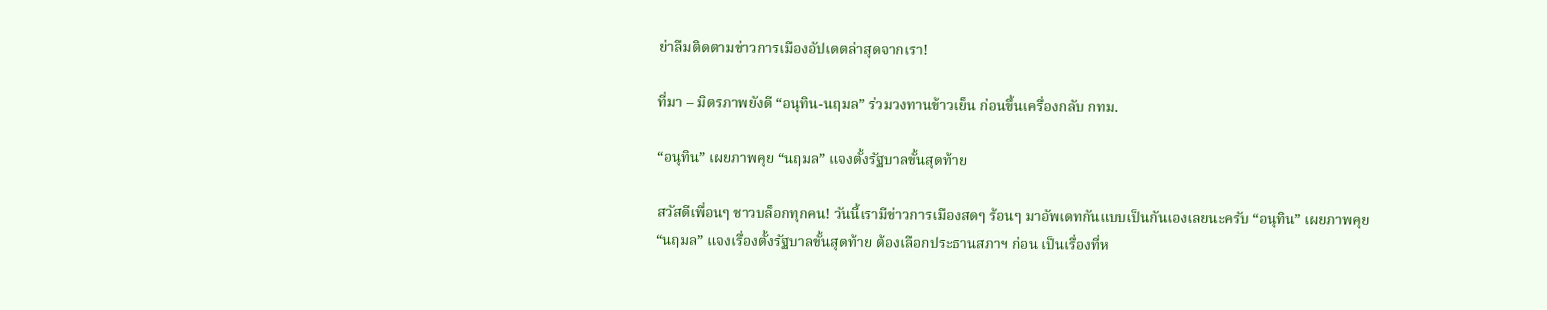ย่าลืมติดตามข่าวการเมืองอัปเดตล่าสุดจากเรา!

ที่มา – มิตรภาพยังดี “อนุทิน-นฤมล” ร่วมวงทานข้าวเย็น ก่อนขึ้นเครื่องกลับ กทม.

“อนุทิน” เผยภาพคุย “นฤมล” แจงตั้งรัฐบาลขั้นสุดท้าย

สวัสดีเพื่อนๆ ชาวบล็อกทุกคน! วันนี้เรามีข่าวการเมืองสดๆ ร้อนๆ มาอัพเดทกันแบบเป็นกันเองเลยนะครับ “อนุทิน” เผยภาพคุย “นฤมล” แจงเรื่องตั้งรัฐบาลขั้นสุดท้าย ต้องเลือกประธานสภาฯ ก่อน เป็นเรื่องที่ห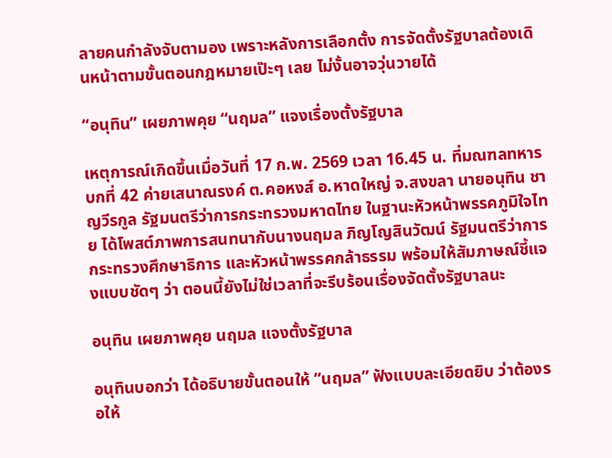ลายคนกำลังจับตามอง เพราะหลังการเลือกตั้ง การจัดตั้งรัฐบาลต้องเดินหน้าตามขั้นตอนกฎหมายเป๊ะๆ เลย ไม่งั้นอาจวุ่นวายได้

“อนุทิน” เผยภาพคุย “นฤมล” แจงเรื่องตั้งรัฐบาล

เหตุการณ์เกิดขึ้นเมื่อวันที่ 17 ก.พ. 2569 เวลา 16.45 น. ที่มณฑลทหารบกที่ 42 ค่ายเสนาณรงค์ ต.คอหงส์ อ.หาดใหญ่ จ.สงขลา นายอนุทิน ชาญวีรกูล รัฐมนตรีว่าการกระทรวงมหาดไทย ในฐานะหัวหน้าพรรคภูมิใจไทย ได้โพสต์ภาพการสนทนากับนางนฤมล ภิญโญสินวัฒน์ รัฐมนตรีว่าการกระทรวงศึกษาธิการ และหัวหน้าพรรคกล้าธรรม พร้อมให้สัมภาษณ์ชี้แจงแบบชัดๆ ว่า ตอนนี้ยังไม่ใช่เวลาที่จะรีบร้อนเรื่องจัดตั้งรัฐบาลนะ

อนุทิน เผยภาพคุย นฤมล แจงตั้งรัฐบาล

อนุทินบอกว่า ได้อธิบายขั้นตอนให้ “นฤมล” ฟังแบบละเอียดยิบ ว่าต้องรอให้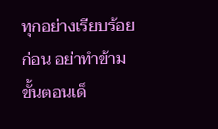ทุกอย่างเรียบร้อยก่อน อย่าทำข้ามขั้นตอนเด็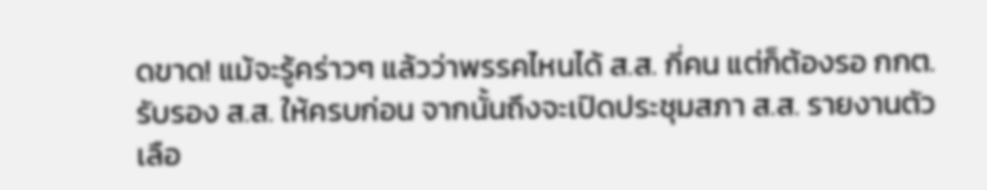ดขาด! แม้จะรู้คร่าวๆ แล้วว่าพรรคไหนได้ ส.ส. กี่คน แต่ก็ต้องรอ กกต. รับรอง ส.ส. ให้ครบก่อน จากนั้นถึงจะเปิดประชุมสภา ส.ส. รายงานตัว เลือ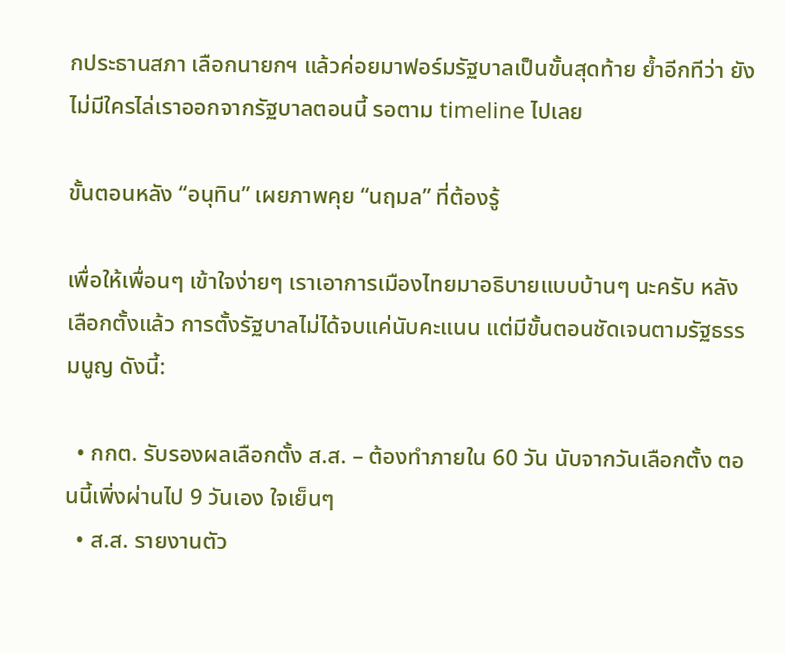กประธานสภา เลือกนายกฯ แล้วค่อยมาฟอร์มรัฐบาลเป็นขั้นสุดท้าย ย้ำอีกทีว่า ยังไม่มีใครไล่เราออกจากรัฐบาลตอนนี้ รอตาม timeline ไปเลย

ขั้นตอนหลัง “อนุทิน” เผยภาพคุย “นฤมล” ที่ต้องรู้

เพื่อให้เพื่อนๆ เข้าใจง่ายๆ เราเอาการเมืองไทยมาอธิบายแบบบ้านๆ นะครับ หลังเลือกตั้งแล้ว การตั้งรัฐบาลไม่ได้จบแค่นับคะแนน แต่มีขั้นตอนชัดเจนตามรัฐธรรมนูญ ดังนี้:

  • กกต. รับรองผลเลือกตั้ง ส.ส. – ต้องทำภายใน 60 วัน นับจากวันเลือกตั้ง ตอนนี้เพิ่งผ่านไป 9 วันเอง ใจเย็นๆ
  • ส.ส. รายงานตัว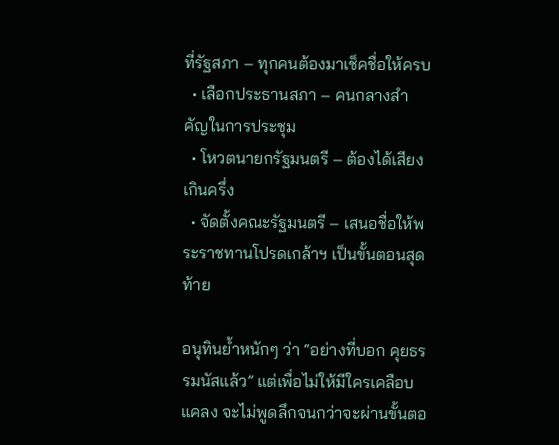ที่รัฐสภา – ทุกคนต้องมาเช็คชื่อให้ครบ
  • เลือกประธานสภา – คนกลางสำคัญในการประชุม
  • โหวตนายกรัฐมนตรี – ต้องได้เสียงเกินครึ่ง
  • จัดตั้งคณะรัฐมนตรี – เสนอชื่อให้พระราชทานโปรดเกล้าฯ เป็นขั้นตอนสุดท้าย

อนุทินย้ำหนักๆ ว่า “อย่างที่บอก คุยธรรมนัสแล้ว” แต่เพื่อไม่ให้มีใครเคลือบแคลง จะไม่พูดลึกจนกว่าจะผ่านขั้นตอ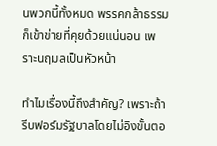นพวกนี้ทั้งหมด พรรคกล้าธรรมก็เข้าข่ายที่คุยด้วยแน่นอน เพราะนฤมลเป็นหัวหน้า

ทำไมเรื่องนี้ถึงสำคัญ? เพราะถ้ารีบฟอร์มรัฐบาลโดยไม่อิงขั้นตอ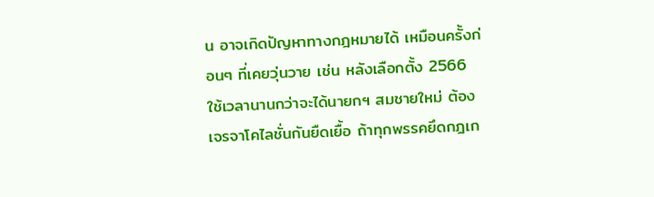น อาจเกิดปัญหาทางกฎหมายได้ เหมือนครั้งก่อนๆ ที่เคยวุ่นวาย เช่น หลังเลือกตั้ง 2566 ใช้เวลานานกว่าจะได้นายกฯ สมชายใหม่ ต้องเจรจาโคไลชั่นกันยืดเยื้อ ถ้าทุกพรรคยึดกฎเก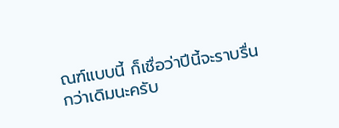ณฑ์แบบนี้ ก็เชื่อว่าปีนี้จะราบรื่นกว่าเดิมนะครับ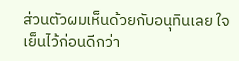ส่วนตัวผมเห็นด้วยกับอนุทินเลย ใจเย็นไว้ก่อนดีกว่า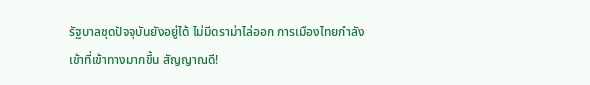รัฐบาลชุดปัจจุบันยังอยู่ได้ ไม่มีดราม่าไล่ออก การเมืองไทยกำลังเข้าที่เข้าทางมากขึ้น สัญญาณดี!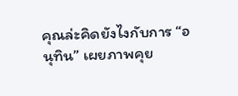คุณล่ะคิดยังไงกับการ “อนุทิน” เผยภาพคุย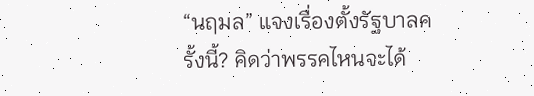“นฤมล” แจงเรื่องตั้งรัฐบาลครั้งนี้? คิดว่าพรรคไหนจะได้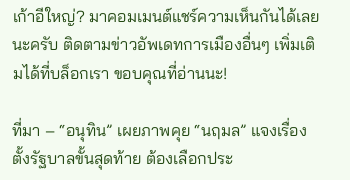เก้าอีใหญ่? มาคอมเมนต์แชร์ความเห็นกันได้เลยนะครับ ติดตามข่าวอัพเดทการเมืองอื่นๆ เพิ่มเติมได้ที่บล็อกเรา ขอบคุณที่อ่านนะ!

ที่มา – “อนุทิน” เผยภาพคุย “นฤมล” แจงเรื่องตั้งรัฐบาลขั้นสุดท้าย ต้องเลือกประ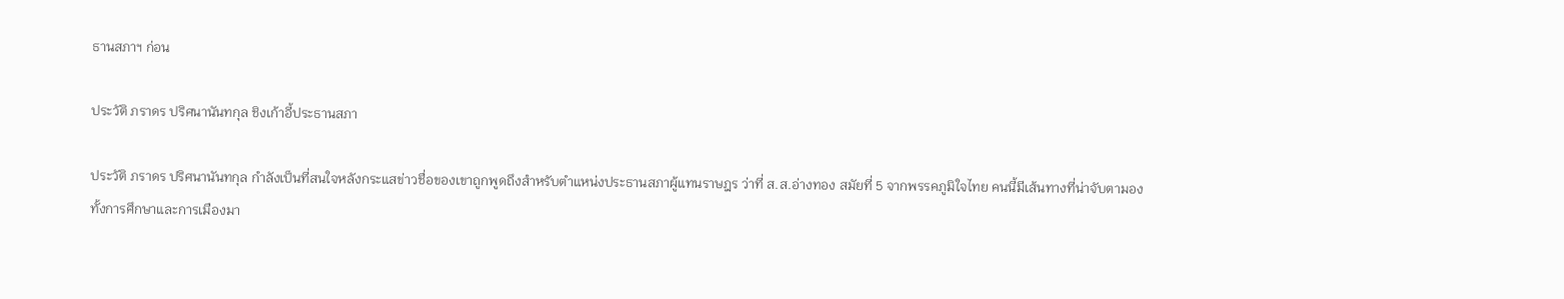ธานสภาฯ ก่อน

ประวัติ ภราดร ปริศนานันทกุล ชิงเก้าอี้ประธานสภา

ประวัติ ภราดร ปริศนานันทกุล กำลังเป็นที่สนใจหลังกระแสข่าวชื่อของเขาถูกพูดถึงสำหรับตำแหน่งประธานสภาผู้แทนราษฎร ว่าที่ ส.ส.อ่างทอง สมัยที่ 5 จากพรรคภูมิใจไทย คนนี้มีเส้นทางที่น่าจับตามองทั้งการศึกษาและการเมืองมา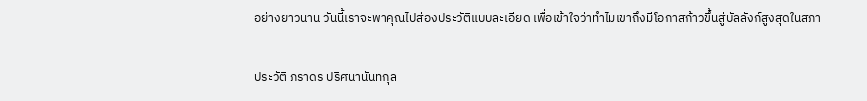อย่างยาวนาน วันนี้เราจะพาคุณไปส่องประวัติแบบละเอียด เพื่อเข้าใจว่าทำไมเขาถึงมีโอกาสก้าวขึ้นสู่บัลลังก์สูงสุดในสภา

ประวัติ ภราดร ปริศนานันทกุล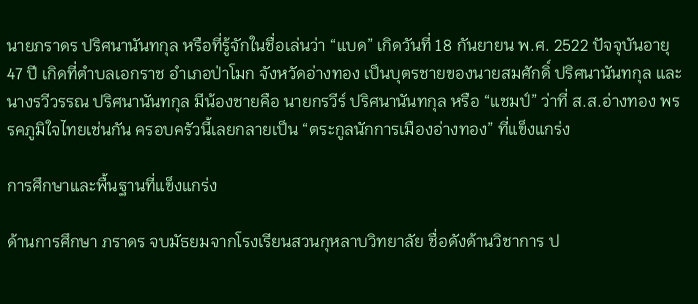นายภราดร ปริศนานันทกุล หรือที่รู้จักในชื่อเล่นว่า “แบด” เกิดวันที่ 18 กันยายน พ.ศ. 2522 ปัจจุบันอายุ 47 ปี เกิดที่ตำบลเอกราช อำเภอป่าโมก จังหวัดอ่างทอง เป็นบุตรชายของนายสมศักดิ์ ปริศนานันทกุล และนางรวีวรรณ ปริศนานันทกุล มีน้องชายคือ นายกรวีร์ ปริศนานันทกุล หรือ “แชมป์” ว่าที่ ส.ส.อ่างทอง พรรคภูมิใจไทยเช่นกัน ครอบครัวนี้เลยกลายเป็น “ตระกูลนักการเมืองอ่างทอง” ที่แข็งแกร่ง

การศึกษาและพื้นฐานที่แข็งแกร่ง

ด้านการศึกษา ภราดร จบมัธยมจากโรงเรียนสวนกุหลาบวิทยาลัย ชื่อดังด้านวิชาการ ป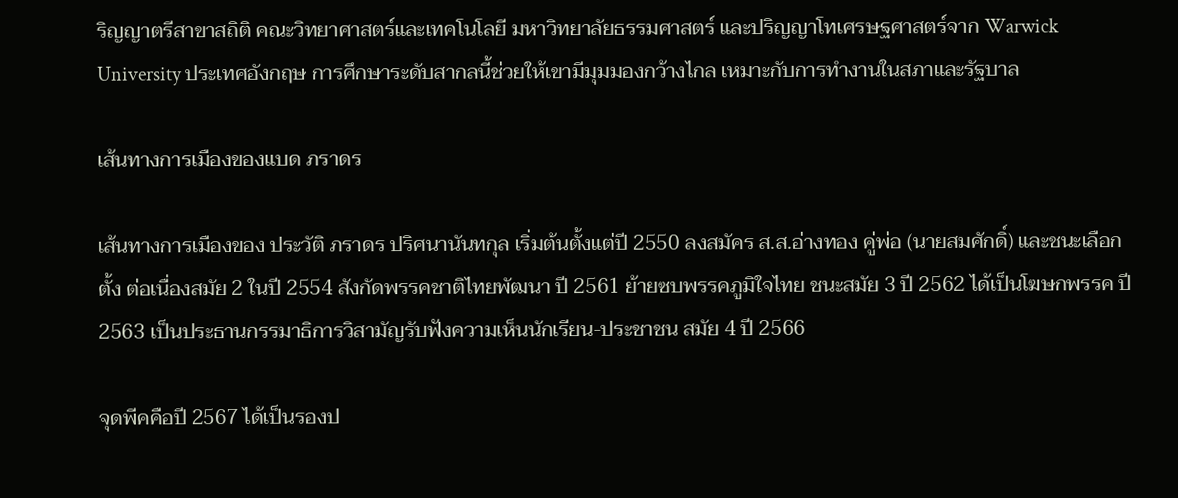ริญญาตรีสาขาสถิติ คณะวิทยาศาสตร์และเทคโนโลยี มหาวิทยาลัยธรรมศาสตร์ และปริญญาโทเศรษฐศาสตร์จาก Warwick University ประเทศอังกฤษ การศึกษาระดับสากลนี้ช่วยให้เขามีมุมมองกว้างไกล เหมาะกับการทำงานในสภาและรัฐบาล

เส้นทางการเมืองของแบด ภราดร

เส้นทางการเมืองของ ประวัติ ภราดร ปริศนานันทกุล เริ่มต้นตั้งแต่ปี 2550 ลงสมัคร ส.ส.อ่างทอง คู่พ่อ (นายสมศักดิ์) และชนะเลือกตั้ง ต่อเนื่องสมัย 2 ในปี 2554 สังกัดพรรคชาติไทยพัฒนา ปี 2561 ย้ายซบพรรคภูมิใจไทย ชนะสมัย 3 ปี 2562 ได้เป็นโฆษกพรรค ปี 2563 เป็นประธานกรรมาธิการวิสามัญรับฟังความเห็นนักเรียน-ประชาชน สมัย 4 ปี 2566

จุดพีคคือปี 2567 ได้เป็นรองป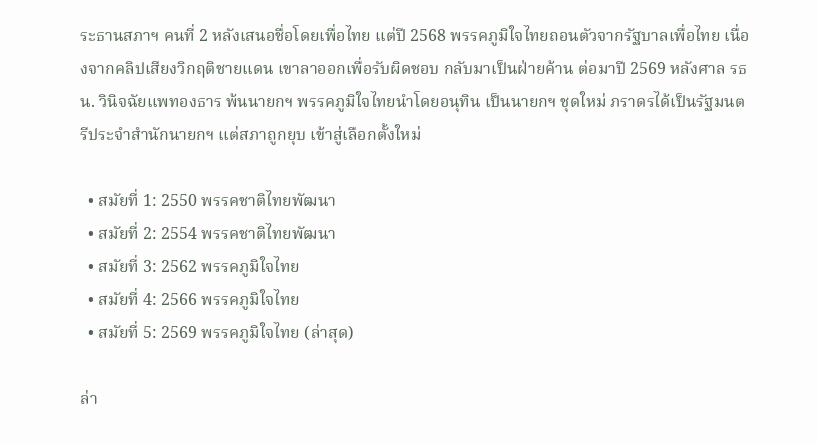ระธานสภาฯ คนที่ 2 หลังเสนอชื่อโดยเพื่อไทย แต่ปี 2568 พรรคภูมิใจไทยถอนตัวจากรัฐบาลเพื่อไทย เนื่องจากคลิปเสียงวิกฤติชายแดน เขาลาออกเพื่อรับผิดชอบ กลับมาเป็นฝ่ายค้าน ต่อมาปี 2569 หลังศาล รธน. วินิจฉัยแพทองธาร พ้นนายกฯ พรรคภูมิใจไทยนำโดยอนุทิน เป็นนายกฯ ชุดใหม่ ภราดรได้เป็นรัฐมนตรีประจำสำนักนายกฯ แต่สภาถูกยุบ เข้าสู่เลือกตั้งใหม่

  • สมัยที่ 1: 2550 พรรคชาติไทยพัฒนา
  • สมัยที่ 2: 2554 พรรคชาติไทยพัฒนา
  • สมัยที่ 3: 2562 พรรคภูมิใจไทย
  • สมัยที่ 4: 2566 พรรคภูมิใจไทย
  • สมัยที่ 5: 2569 พรรคภูมิใจไทย (ล่าสุด)

ล่า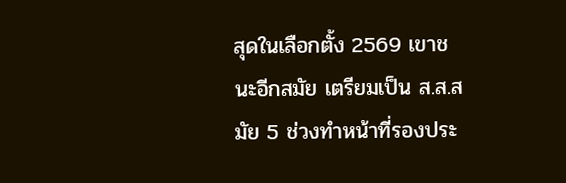สุดในเลือกตั้ง 2569 เขาชนะอีกสมัย เตรียมเป็น ส.ส.สมัย 5 ช่วงทำหน้าที่รองประ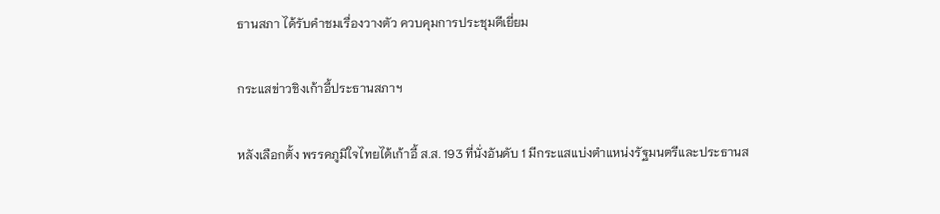ธานสภา ได้รับคำชมเรื่องวางตัว ควบคุมการประชุมดีเยี่ยม

กระแสข่าวชิงเก้าอี้ประธานสภาฯ

หลังเลือกตั้ง พรรคภูมิใจไทยได้เก้าอี้ ส.ส. 193 ที่นั่งอันดับ 1 มีกระแสแบ่งตำแหน่งรัฐมนตรีและประธานส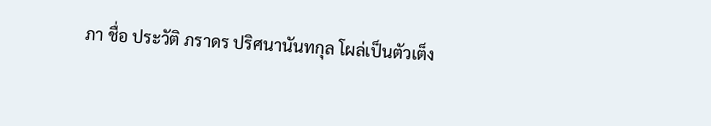ภา ชื่อ ประวัติ ภราดร ปริศนานันทกุล โผล่เป็นตัวเต็ง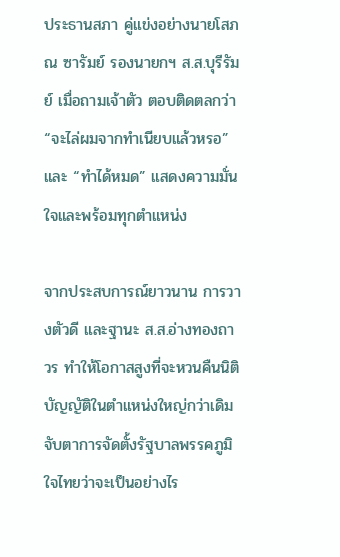ประธานสภา คู่แข่งอย่างนายโสภณ ซารัมย์ รองนายกฯ ส.ส.บุรีรัมย์ เมื่อถามเจ้าตัว ตอบติดตลกว่า “จะไล่ผมจากทำเนียบแล้วหรอ” และ “ทำได้หมด” แสดงความมั่นใจและพร้อมทุกตำแหน่ง

จากประสบการณ์ยาวนาน การวางตัวดี และฐานะ ส.ส.อ่างทองถาวร ทำให้โอกาสสูงที่จะหวนคืนนิติบัญญัติในตำแหน่งใหญ่กว่าเดิม จับตาการจัดตั้งรัฐบาลพรรคภูมิใจไทยว่าจะเป็นอย่างไร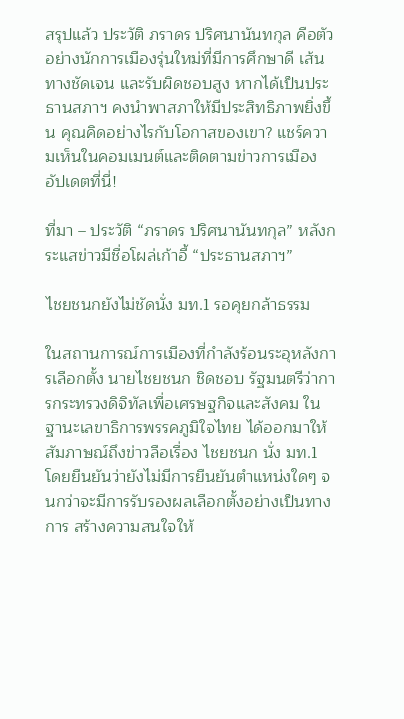สรุปแล้ว ประวัติ ภราดร ปริศนานันทกุล คือตัวอย่างนักการเมืองรุ่นใหม่ที่มีการศึกษาดี เส้นทางชัดเจน และรับผิดชอบสูง หากได้เป็นประธานสภาฯ คงนำพาสภาให้มีประสิทธิภาพยิ่งขึ้น คุณคิดอย่างไรกับโอกาสของเขา? แชร์ความเห็นในคอมเมนต์และติดตามข่าวการเมืองอัปเดตที่นี่!

ที่มา – ประวัติ “ภราดร ปริศนานันทกุล” หลังกระแสข่าวมีชื่อโผล่เก้าอี้ “ประธานสภาฯ”

ไชยชนกยังไม่ชัดนั่ง มท.1 รอคุยกล้าธรรม

ในสถานการณ์การเมืองที่กำลังร้อนระอุหลังการเลือกตั้ง นายไชยชนก ชิดชอบ รัฐมนตรีว่าการกระทรวงดิจิทัลเพื่อเศรษฐกิจและสังคม ในฐานะเลขาธิการพรรคภูมิใจไทย ได้ออกมาให้สัมภาษณ์ถึงข่าวลือเรื่อง ไชยชนก นั่ง มท.1 โดยยืนยันว่ายังไม่มีการยืนยันตำแหน่งใดๆ จนกว่าจะมีการรับรองผลเลือกตั้งอย่างเป็นทางการ สร้างความสนใจให้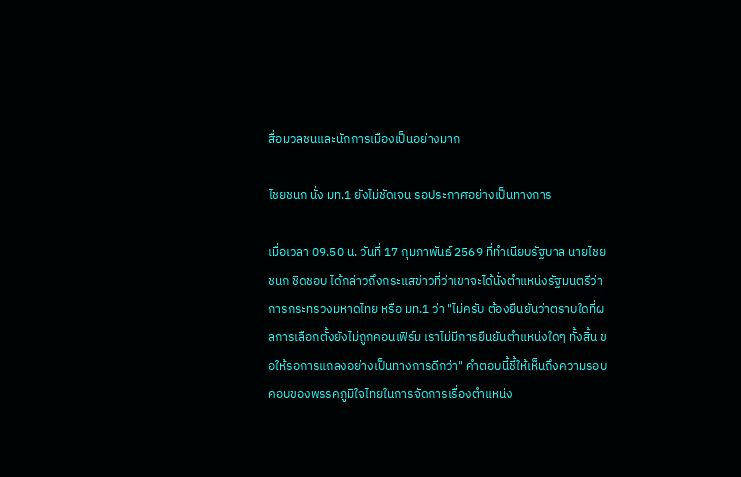สื่อมวลชนและนักการเมืองเป็นอย่างมาก

ไชยชนก นั่ง มท.1 ยังไม่ชัดเจน รอประกาศอย่างเป็นทางการ

เมื่อเวลา 09.50 น. วันที่ 17 กุมภาพันธ์ 2569 ที่ทำเนียบรัฐบาล นายไชยชนก ชิดชอบ ได้กล่าวถึงกระแสข่าวที่ว่าเขาจะได้นั่งตำแหน่งรัฐมนตรีว่าการกระทรวงมหาดไทย หรือ มท.1 ว่า "ไม่ครับ ต้องยืนยันว่าตราบใดที่ผลการเลือกตั้งยังไม่ถูกคอนเฟิร์ม เราไม่มีการยืนยันตำแหน่งใดๆ ทั้งสิ้น ขอให้รอการแถลงอย่างเป็นทางการดีกว่า" คำตอบนี้ชี้ให้เห็นถึงความรอบคอบของพรรคภูมิใจไทยในการจัดการเรื่องตำแหน่ง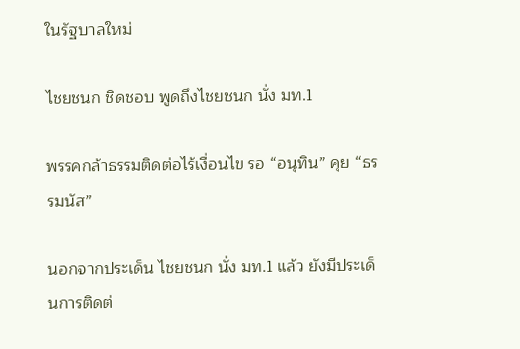ในรัฐบาลใหม่

ไชยชนก ชิดชอบ พูดถึงไชยชนก นั่ง มท.1

พรรคกล้าธรรมติดต่อไร้เงื่อนไข รอ “อนุทิน” คุย “ธรรมนัส”

นอกจากประเด็น ไชยชนก นั่ง มท.1 แล้ว ยังมีประเด็นการติดต่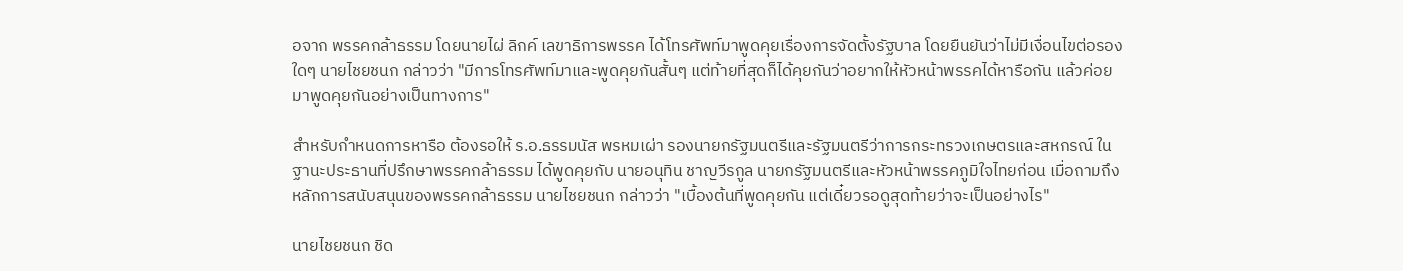อจาก พรรคกล้าธรรม โดยนายไผ่ ลิกค์ เลขาธิการพรรค ได้โทรศัพท์มาพูดคุยเรื่องการจัดตั้งรัฐบาล โดยยืนยันว่าไม่มีเงื่อนไขต่อรองใดๆ นายไชยชนก กล่าวว่า "มีการโทรศัพท์มาและพูดคุยกันสั้นๆ แต่ท้ายที่สุดก็ได้คุยกันว่าอยากให้หัวหน้าพรรคได้หารือกัน แล้วค่อยมาพูดคุยกันอย่างเป็นทางการ"

สำหรับกำหนดการหารือ ต้องรอให้ ร.อ.ธรรมนัส พรหมเผ่า รองนายกรัฐมนตรีและรัฐมนตรีว่าการกระทรวงเกษตรและสหกรณ์ ในฐานะประธานที่ปรึกษาพรรคกล้าธรรม ได้พูดคุยกับ นายอนุทิน ชาญวีรกูล นายกรัฐมนตรีและหัวหน้าพรรคภูมิใจไทยก่อน เมื่อถามถึงหลักการสนับสนุนของพรรคกล้าธรรม นายไชยชนก กล่าวว่า "เบื้องต้นที่พูดคุยกัน แต่เดี๋ยวรอดูสุดท้ายว่าจะเป็นอย่างไร"

นายไชยชนก ชิด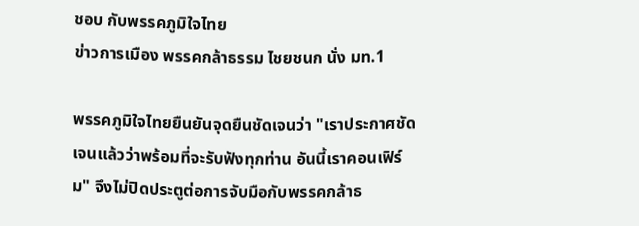ชอบ กับพรรคภูมิใจไทย
ข่าวการเมือง พรรคกล้าธรรม ไชยชนก นั่ง มท.1

พรรคภูมิใจไทยยืนยันจุดยืนชัดเจนว่า "เราประกาศชัดเจนแล้วว่าพร้อมที่จะรับฟังทุกท่าน อันนี้เราคอนเฟิร์ม" จึงไม่ปิดประตูต่อการจับมือกับพรรคกล้าธ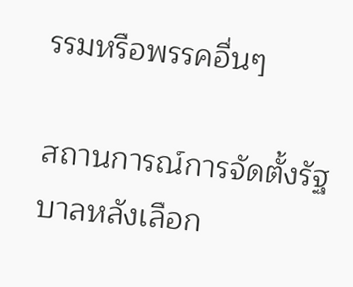รรมหรือพรรคอื่นๆ

สถานการณ์การจัดตั้งรัฐบาลหลังเลือก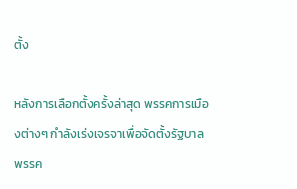ตั้ง

หลังการเลือกตั้งครั้งล่าสุด พรรคการเมืองต่างๆ กำลังเร่งเจรจาเพื่อจัดตั้งรัฐบาล พรรค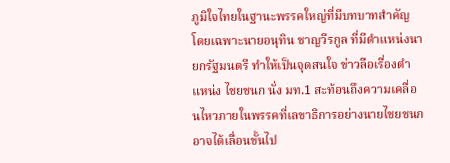ภูมิใจไทยในฐานะพรรคใหญ่ที่มีบทบาทสำคัญ โดยเฉพาะนายอนุทิน ชาญวีรกูล ที่มีตำแหน่งนายกรัฐมนตรี ทำให้เป็นจุดสนใจ ข่าวลือเรื่องตำแหน่ง ไชยชนก นั่ง มท.1 สะท้อนถึงความเคลื่อนไหวภายในพรรคที่เลขาธิการอย่างนายไชยชนกอาจได้เลื่อนขั้นไป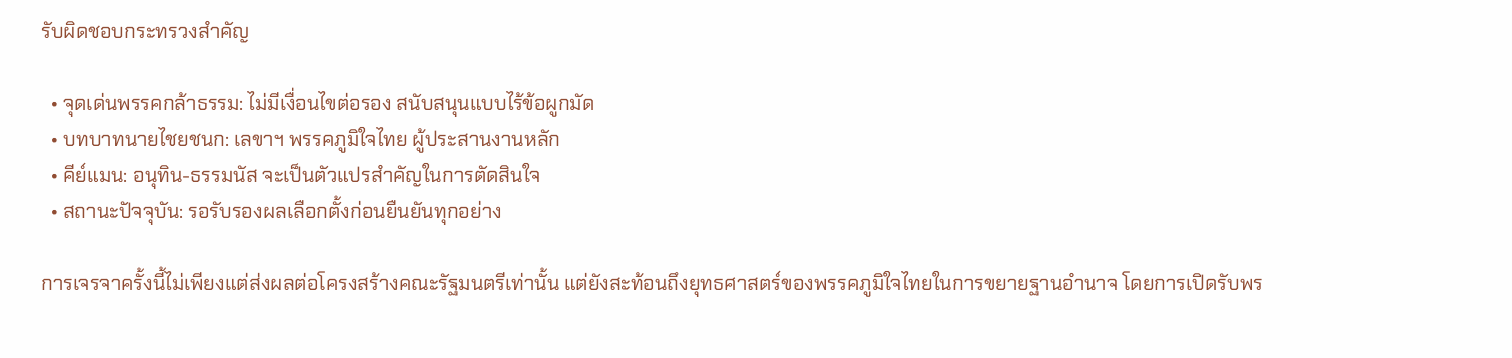รับผิดชอบกระทรวงสำคัญ

  • จุดเด่นพรรคกล้าธรรม: ไม่มีเงื่อนไขต่อรอง สนับสนุนแบบไร้ข้อผูกมัด
  • บทบาทนายไชยชนก: เลขาฯ พรรคภูมิใจไทย ผู้ประสานงานหลัก
  • คีย์แมน: อนุทิน-ธรรมนัส จะเป็นตัวแปรสำคัญในการตัดสินใจ
  • สถานะปัจจุบัน: รอรับรองผลเลือกตั้งก่อนยืนยันทุกอย่าง

การเจรจาครั้งนี้ไม่เพียงแต่ส่งผลต่อโครงสร้างคณะรัฐมนตรีเท่านั้น แต่ยังสะท้อนถึงยุทธศาสตร์ของพรรคภูมิใจไทยในการขยายฐานอำนาจ โดยการเปิดรับพร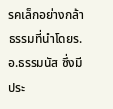รคเล็กอย่างกล้าธรรมที่นำโดยร.อ.ธรรมนัส ซึ่งมีประ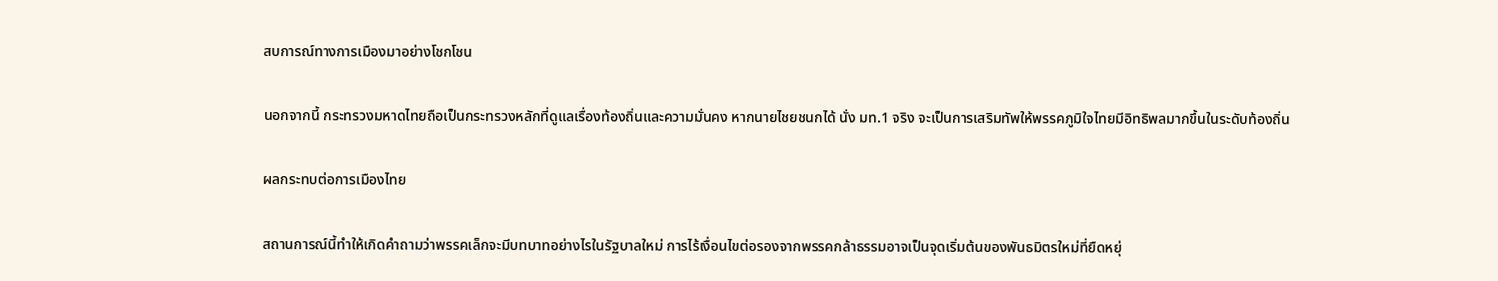สบการณ์ทางการเมืองมาอย่างโชกโชน

นอกจากนี้ กระทรวงมหาดไทยถือเป็นกระทรวงหลักที่ดูแลเรื่องท้องถิ่นและความมั่นคง หากนายไชยชนกได้ นั่ง มท.1 จริง จะเป็นการเสริมทัพให้พรรคภูมิใจไทยมีอิทธิพลมากขึ้นในระดับท้องถิ่น

ผลกระทบต่อการเมืองไทย

สถานการณ์นี้ทำให้เกิดคำถามว่าพรรคเล็กจะมีบทบาทอย่างไรในรัฐบาลใหม่ การไร้เงื่อนไขต่อรองจากพรรคกล้าธรรมอาจเป็นจุดเริ่มต้นของพันธมิตรใหม่ที่ยืดหยุ่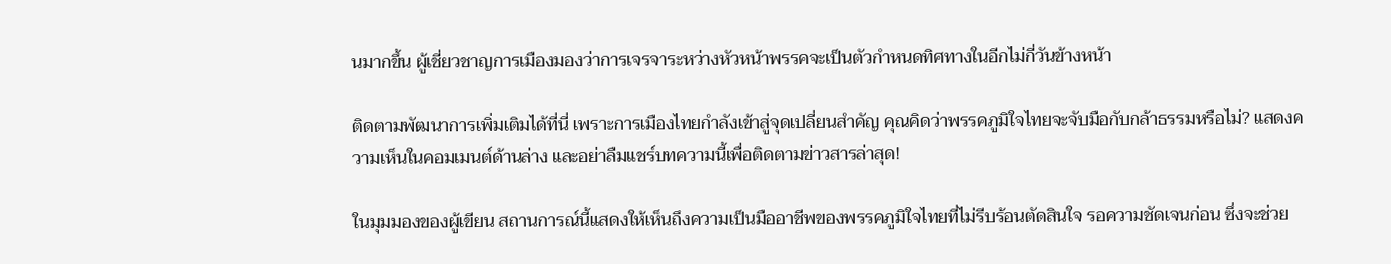นมากขึ้น ผู้เชี่ยวชาญการเมืองมองว่าการเจรจาระหว่างหัวหน้าพรรคจะเป็นตัวกำหนดทิศทางในอีกไม่กี่วันข้างหน้า

ติดตามพัฒนาการเพิ่มเติมได้ที่นี่ เพราะการเมืองไทยกำลังเข้าสู่จุดเปลี่ยนสำคัญ คุณคิดว่าพรรคภูมิใจไทยจะจับมือกับกล้าธรรมหรือไม่? แสดงความเห็นในคอมเมนต์ด้านล่าง และอย่าลืมแชร์บทความนี้เพื่อติดตามข่าวสารล่าสุด!

ในมุมมองของผู้เขียน สถานการณ์นี้แสดงให้เห็นถึงความเป็นมืออาชีพของพรรคภูมิใจไทยที่ไม่รีบร้อนตัดสินใจ รอความชัดเจนก่อน ซึ่งจะช่วย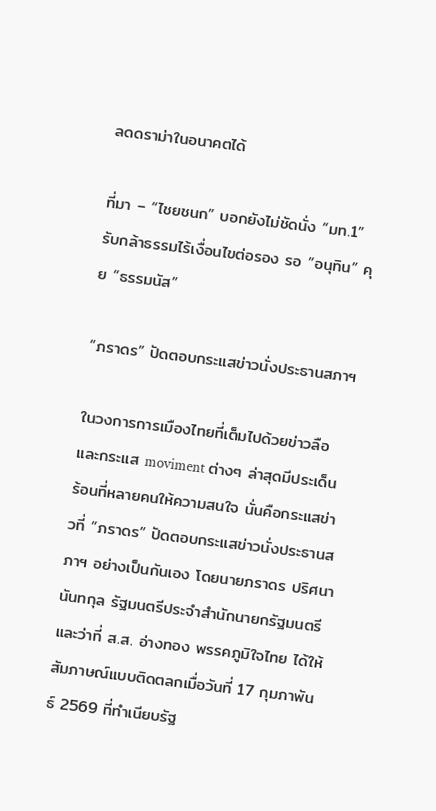ลดดราม่าในอนาคตได้

ที่มา – “ไชยชนก” บอกยังไม่ชัดนั่ง “มท.1” รับกล้าธรรมไร้เงื่อนไขต่อรอง รอ “อนุทิน” คุย “ธรรมนัส”

“ภราดร” ปัดตอบกระแสข่าวนั่งประธานสภาฯ

ในวงการการเมืองไทยที่เต็มไปด้วยข่าวลือและกระแส moviment ต่างๆ ล่าสุดมีประเด็นร้อนที่หลายคนให้ความสนใจ นั่นคือกระแสข่าวที่ “ภราดร” ปัดตอบกระแสข่าวนั่งประธานสภาฯ อย่างเป็นกันเอง โดยนายภราดร ปริศนานันทกุล รัฐมนตรีประจำสำนักนายกรัฐมนตรี และว่าที่ ส.ส. อ่างทอง พรรคภูมิใจไทย ได้ให้สัมภาษณ์แบบติดตลกเมื่อวันที่ 17 กุมภาพันธ์ 2569 ที่ทำเนียบรัฐ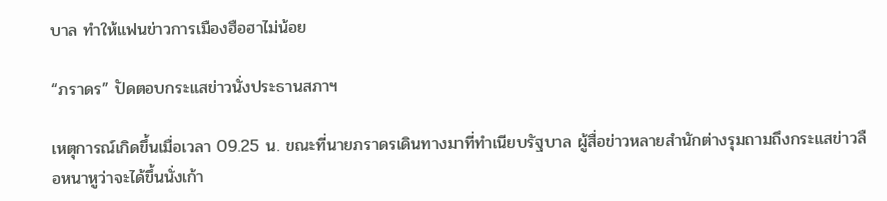บาล ทำให้แฟนข่าวการเมืองฮือฮาไม่น้อย

“ภราดร” ปัดตอบกระแสข่าวนั่งประธานสภาฯ

เหตุการณ์เกิดขึ้นเมื่อเวลา 09.25 น. ขณะที่นายภราดรเดินทางมาที่ทำเนียบรัฐบาล ผู้สื่อข่าวหลายสำนักต่างรุมถามถึงกระแสข่าวลือหนาหูว่าจะได้ขึ้นนั่งเก้า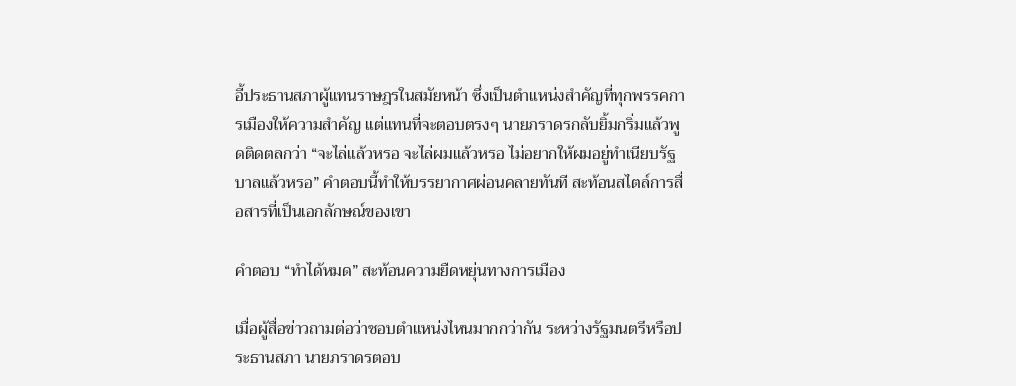อี้ประธานสภาผู้แทนราษฎรในสมัยหน้า ซึ่งเป็นตำแหน่งสำคัญที่ทุกพรรคการเมืองให้ความสำคัญ แต่แทนที่จะตอบตรงๆ นายภราดรกลับยิ้มกริ่มแล้วพูดติดตลกว่า “จะไล่แล้วหรอ จะไล่ผมแล้วหรอ ไม่อยากให้ผมอยู่ทำเนียบรัฐบาลแล้วหรอ” คำตอบนี้ทำให้บรรยากาศผ่อนคลายทันที สะท้อนสไตล์การสื่อสารที่เป็นเอกลักษณ์ของเขา

คำตอบ “ทำได้หมด” สะท้อนความยืดหยุ่นทางการเมือง

เมื่อผู้สื่อข่าวถามต่อว่าชอบตำแหน่งไหนมากกว่ากัน ระหว่างรัฐมนตรีหรือประธานสภา นายภราดรตอบ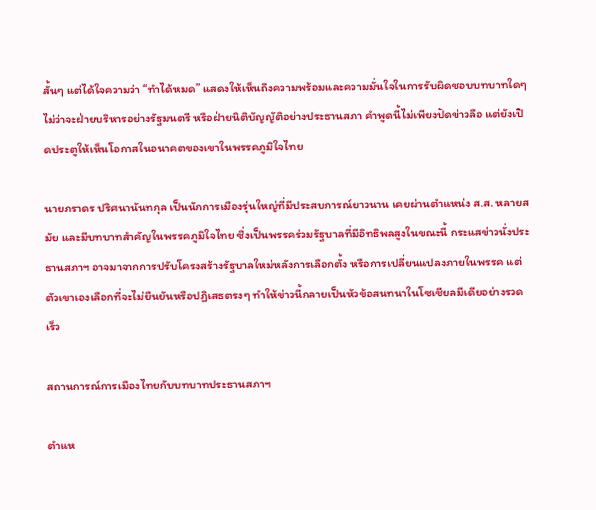สั้นๆ แต่ได้ใจความว่า “ทำได้หมด” แสดงให้เห็นถึงความพร้อมและความมั่นใจในการรับผิดชอบบทบาทใดๆ ไม่ว่าจะฝ่ายบริหารอย่างรัฐมนตรี หรือฝ่ายนิติบัญญัติอย่างประธานสภา คำพูดนี้ไม่เพียงปัดข่าวลือ แต่ยังเปิดประตูให้เห็นโอกาสในอนาคตของเขาในพรรคภูมิใจไทย

นายภราดร ปริศนานันทกุล เป็นนักการเมืองรุ่นใหญ่ที่มีประสบการณ์ยาวนาน เคยผ่านตำแหน่ง ส.ส. หลายสมัย และมีบทบาทสำคัญในพรรคภูมิใจไทย ซึ่งเป็นพรรคร่วมรัฐบาลที่มีอิทธิพลสูงในขณะนี้ กระแสข่าวนั่งประธานสภาฯ อาจมาจากการปรับโครงสร้างรัฐบาลใหม่หลังการเลือกตั้ง หรือการเปลี่ยนแปลงภายในพรรค แต่ตัวเขาเองเลือกที่จะไม่ยืนยันหรือปฏิเสธตรงๆ ทำให้ข่าวนี้กลายเป็นหัวข้อสนทนาในโซเชียลมีเดียอย่างรวดเร็ว

สถานการณ์การเมืองไทยกับบทบาทประธานสภาฯ

ตำแห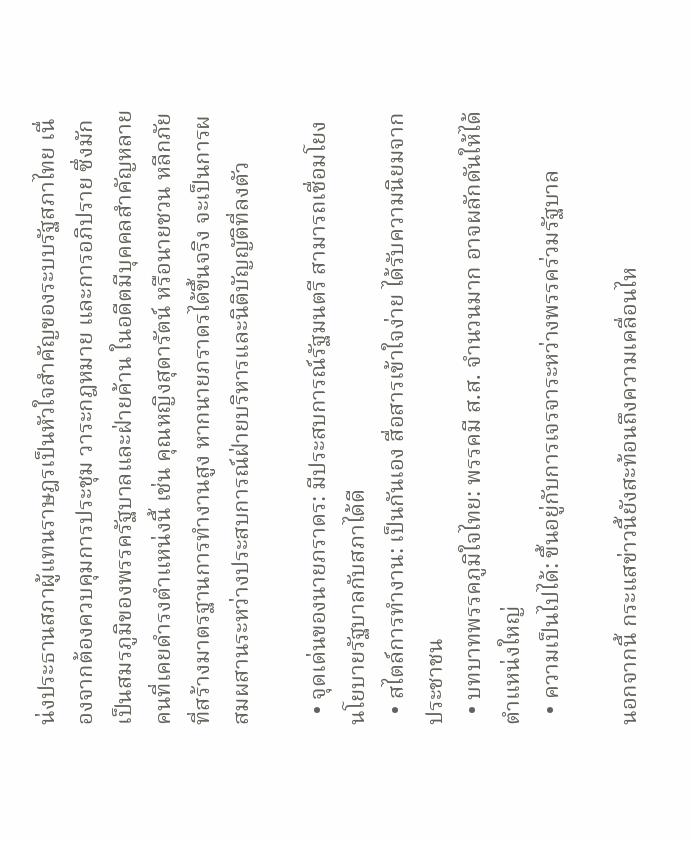น่งประธานสภาผู้แทนราษฎรเป็นหัวใจสำคัญของระบบรัฐสภาไทย เนื่องจากต้องควบคุมการประชุม วาระกฎหมาย และการอภิปราย ซึ่งมักเป็นสมรภูมิของพรรครัฐบาลและฝ่ายค้าน ในอดีตมีบุคคลสำคัญหลายคนที่เคยดำรงตำแหน่งนี้ เช่น คุณหญิงสุดารัตน์ หรือนายชวน หลีกภัย ที่สร้างมาตรฐานการทำงานสูง หากนายภราดรได้ขึ้นจริง จะเป็นการผสมผสานระหว่างประสบการณ์ฝ่ายบริหารและนิติบัญญัติที่ลงตัว

  • จุดเด่นของนายภราดร: มีประสบการณ์รัฐมนตรี สามารถเชื่อมโยงนโยบายรัฐบาลกับสภาได้ดี
  • สไตล์การทำงาน: เป็นกันเอง สื่อสารเข้าใจง่าย ได้รับความนิยมจากประชาชน
  • บทบาทพรรคภูมิใจไทย: พรรคมี ส.ส. จำนวนมาก อาจผลักดันให้ได้ตำแหน่งใหญ่
  • ความเป็นไปได้: ขึ้นอยู่กับการเจรจาระหว่างพรรคร่วมรัฐบาล

นอกจากนี้ กระแสข่าวนี้ยังสะท้อนถึงความเคลื่อนไห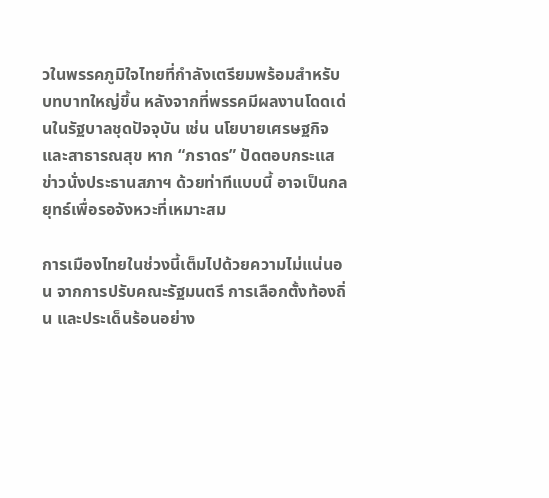วในพรรคภูมิใจไทยที่กำลังเตรียมพร้อมสำหรับบทบาทใหญ่ขึ้น หลังจากที่พรรคมีผลงานโดดเด่นในรัฐบาลชุดปัจจุบัน เช่น นโยบายเศรษฐกิจและสาธารณสุข หาก “ภราดร” ปัดตอบกระแสข่าวนั่งประธานสภาฯ ด้วยท่าทีแบบนี้ อาจเป็นกลยุทธ์เพื่อรอจังหวะที่เหมาะสม

การเมืองไทยในช่วงนี้เต็มไปด้วยความไม่แน่นอน จากการปรับคณะรัฐมนตรี การเลือกตั้งท้องถิ่น และประเด็นร้อนอย่าง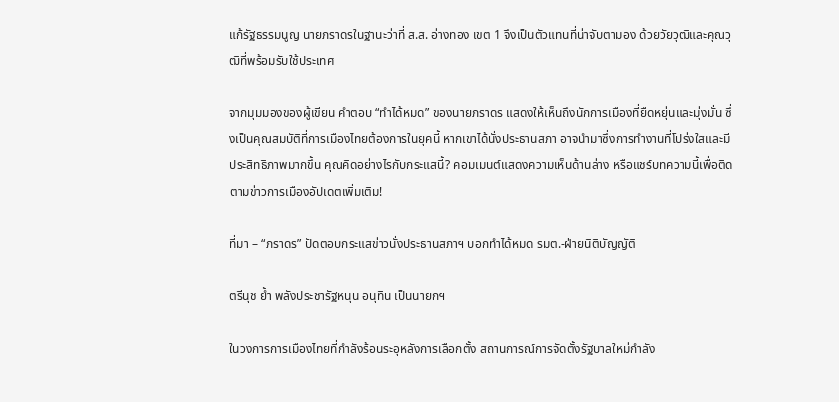แก้รัฐธรรมนูญ นายภราดรในฐานะว่าที่ ส.ส. อ่างทอง เขต 1 จึงเป็นตัวแทนที่น่าจับตามอง ด้วยวัยวุฒิและคุณวุฒิที่พร้อมรับใช้ประเทศ

จากมุมมองของผู้เขียน คำตอบ “ทำได้หมด” ของนายภราดร แสดงให้เห็นถึงนักการเมืองที่ยืดหยุ่นและมุ่งมั่น ซึ่งเป็นคุณสมบัติที่การเมืองไทยต้องการในยุคนี้ หากเขาได้นั่งประธานสภา อาจนำมาซึ่งการทำงานที่โปร่งใสและมีประสิทธิภาพมากขึ้น คุณคิดอย่างไรกับกระแสนี้? คอมเมนต์แสดงความเห็นด้านล่าง หรือแชร์บทความนี้เพื่อติดตามข่าวการเมืองอัปเดตเพิ่มเติม!

ที่มา – “ภราดร” ปัดตอบกระแสข่าวนั่งประธานสภาฯ บอกทำได้หมด รมต.-ฝ่ายนิติบัญญัติ

ตรีนุช ย้ำ พลังประชารัฐหนุน อนุทิน เป็นนายกฯ

ในวงการการเมืองไทยที่กำลังร้อนระอุหลังการเลือกตั้ง สถานการณ์การจัดตั้งรัฐบาลใหม่กำลัง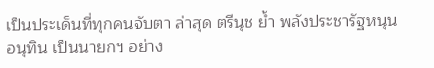เป็นประเด็นที่ทุกคนจับตา ล่าสุด ตรีนุช ย้ำ พลังประชารัฐหนุน อนุทิน เป็นนายกฯ อย่าง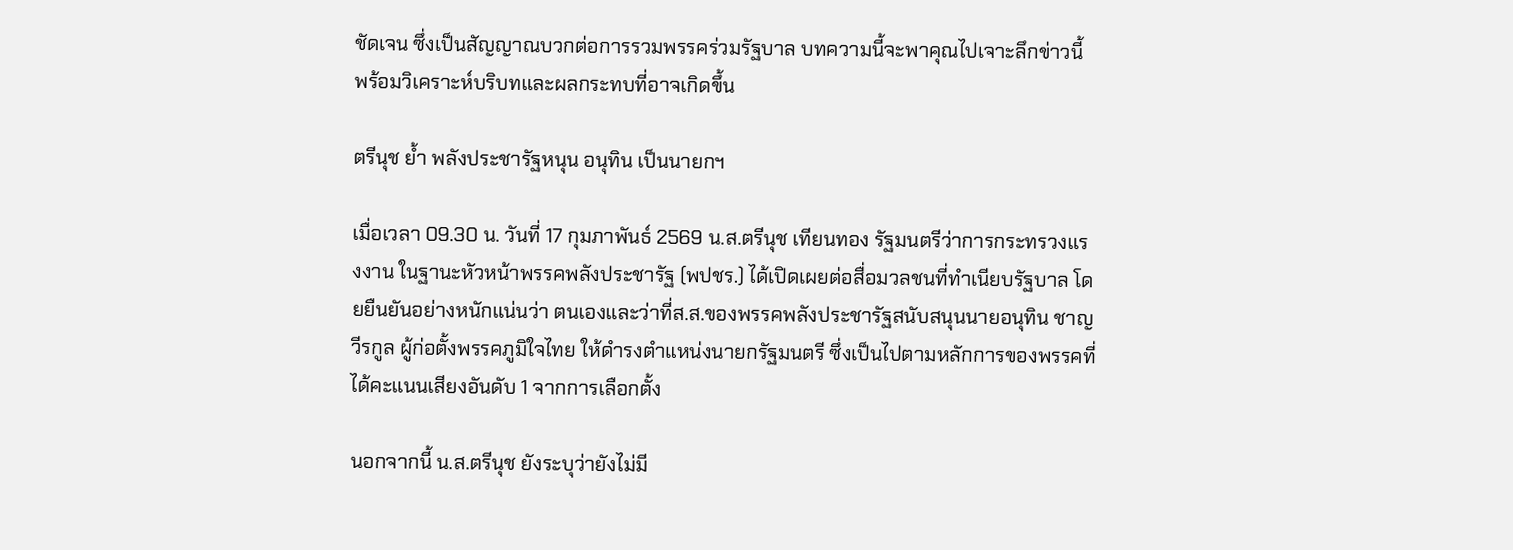ชัดเจน ซึ่งเป็นสัญญาณบวกต่อการรวมพรรคร่วมรัฐบาล บทความนี้จะพาคุณไปเจาะลึกข่าวนี้ พร้อมวิเคราะห์บริบทและผลกระทบที่อาจเกิดขึ้น

ตรีนุช ย้ำ พลังประชารัฐหนุน อนุทิน เป็นนายกฯ

เมื่อเวลา 09.30 น. วันที่ 17 กุมภาพันธ์ 2569 น.ส.ตรีนุช เทียนทอง รัฐมนตรีว่าการกระทรวงแรงงาน ในฐานะหัวหน้าพรรคพลังประชารัฐ (พปชร.) ได้เปิดเผยต่อสื่อมวลชนที่ทำเนียบรัฐบาล โดยยืนยันอย่างหนักแน่นว่า ตนเองและว่าที่ส.ส.ของพรรคพลังประชารัฐสนับสนุนนายอนุทิน ชาญวีรกูล ผู้ก่อตั้งพรรคภูมิใจไทย ให้ดำรงตำแหน่งนายกรัฐมนตรี ซึ่งเป็นไปตามหลักการของพรรคที่ได้คะแนนเสียงอันดับ 1 จากการเลือกตั้ง

นอกจากนี้ น.ส.ตรีนุช ยังระบุว่ายังไม่มี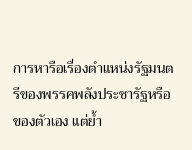การหารือเรื่องตำแหน่งรัฐมนตรีของพรรคพลังประชารัฐหรือของตัวเอง แต่ย้ำ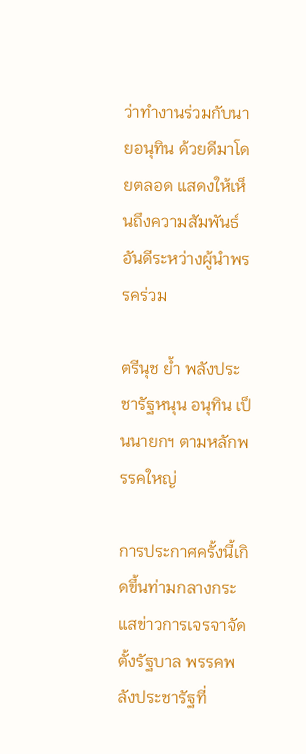ว่าทำงานร่วมกับนายอนุทิน ด้วยดีมาโดยตลอด แสดงให้เห็นถึงความสัมพันธ์อันดีระหว่างผู้นำพรรคร่วม

ตรีนุช ย้ำ พลังประชารัฐหนุน อนุทิน เป็นนายกฯ ตามหลักพรรคใหญ่

การประกาศครั้งนี้เกิดขึ้นท่ามกลางกระแสข่าวการเจรจาจัดตั้งรัฐบาล พรรคพลังประชารัฐที่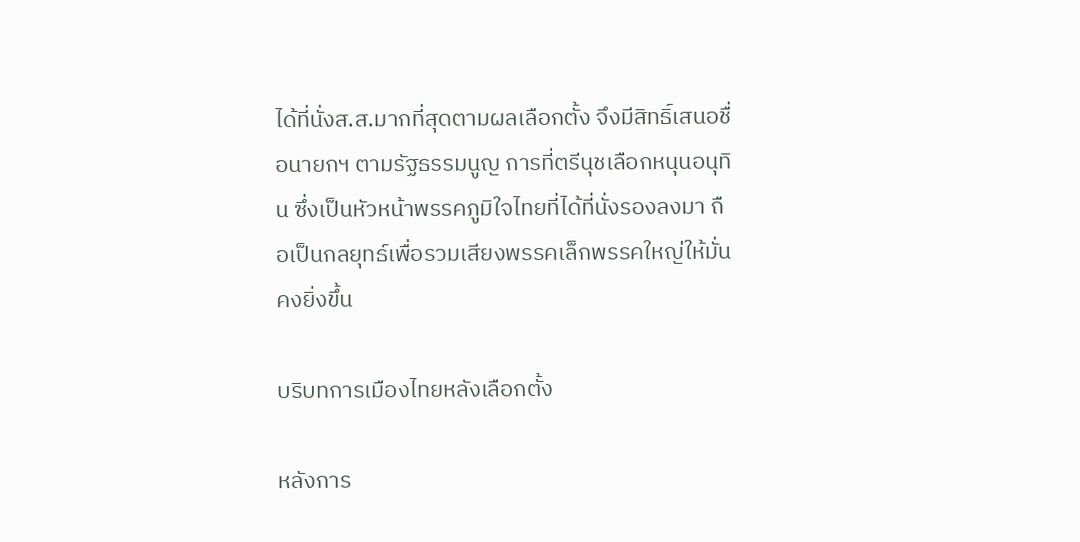ได้ที่นั่งส.ส.มากที่สุดตามผลเลือกตั้ง จึงมีสิทธิ์เสนอชื่อนายกฯ ตามรัฐธรรมนูญ การที่ตรีนุชเลือกหนุนอนุทิน ซึ่งเป็นหัวหน้าพรรคภูมิใจไทยที่ได้ที่นั่งรองลงมา ถือเป็นกลยุทธ์เพื่อรวมเสียงพรรคเล็กพรรคใหญ่ให้มั่นคงยิ่งขึ้น

บริบทการเมืองไทยหลังเลือกตั้ง

หลังการ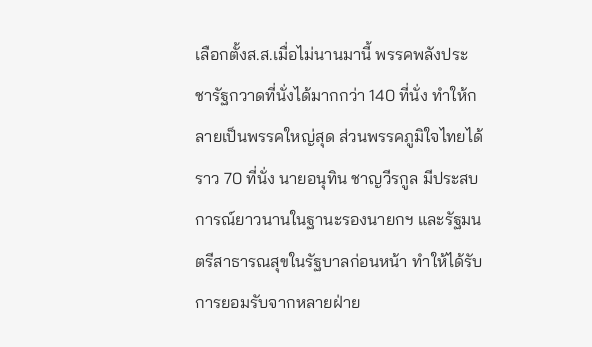เลือกตั้งส.ส.เมื่อไม่นานมานี้ พรรคพลังประชารัฐกวาดที่นั่งได้มากกว่า 140 ที่นั่ง ทำให้กลายเป็นพรรคใหญ่สุด ส่วนพรรคภูมิใจไทยได้ราว 70 ที่นั่ง นายอนุทิน ชาญวีรกูล มีประสบการณ์ยาวนานในฐานะรองนายกฯ และรัฐมนตรีสาธารณสุขในรัฐบาลก่อนหน้า ทำให้ได้รับการยอมรับจากหลายฝ่าย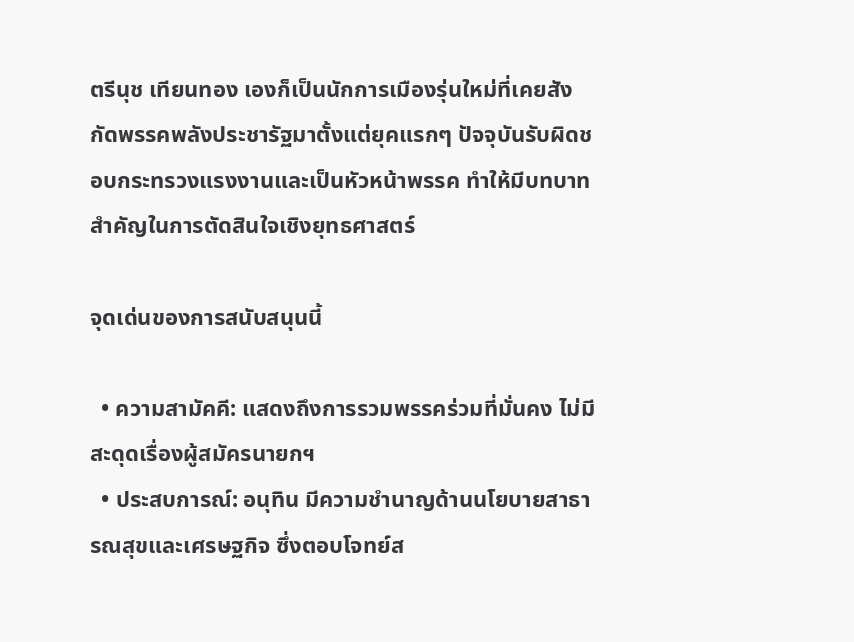ตรีนุช เทียนทอง เองก็เป็นนักการเมืองรุ่นใหม่ที่เคยสังกัดพรรคพลังประชารัฐมาตั้งแต่ยุคแรกๆ ปัจจุบันรับผิดชอบกระทรวงแรงงานและเป็นหัวหน้าพรรค ทำให้มีบทบาทสำคัญในการตัดสินใจเชิงยุทธศาสตร์

จุดเด่นของการสนับสนุนนี้

  • ความสามัคคี: แสดงถึงการรวมพรรคร่วมที่มั่นคง ไม่มีสะดุดเรื่องผู้สมัครนายกฯ
  • ประสบการณ์: อนุทิน มีความชำนาญด้านนโยบายสาธารณสุขและเศรษฐกิจ ซึ่งตอบโจทย์ส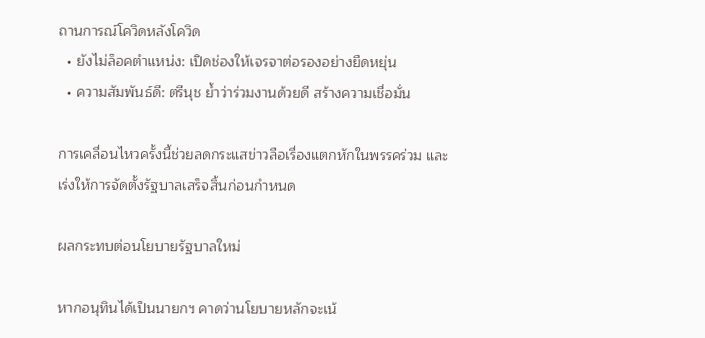ถานการณ์โควิดหลังโควิด
  • ยังไม่ล็อคตำแหน่ง: เปิดช่องให้เจรจาต่อรองอย่างยืดหยุ่น
  • ความสัมพันธ์ดี: ตรีนุช ย้ำว่าร่วมงานด้วยดี สร้างความเชื่อมั่น

การเคลื่อนไหวครั้งนี้ช่วยลดกระแสข่าวลือเรื่องแตกหักในพรรคร่วม และเร่งให้การจัดตั้งรัฐบาลเสร็จสิ้นก่อนกำหนด

ผลกระทบต่อนโยบายรัฐบาลใหม่

หากอนุทินได้เป็นนายกฯ คาดว่านโยบายหลักจะเน้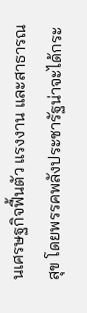นเศรษฐกิจฟื้นตัว แรงงาน และสาธารณสุข โดยพรรคพลังประชารัฐน่าจะได้กระ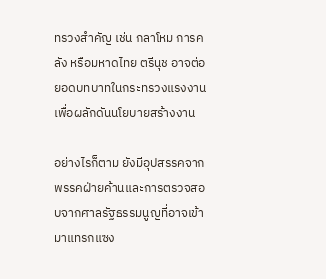ทรวงสำคัญ เช่น กลาโหม การคลัง หรือมหาดไทย ตรีนุช อาจต่อยอดบทบาทในกระทรวงแรงงานเพื่อผลักดันนโยบายสร้างงาน

อย่างไรก็ตาม ยังมีอุปสรรคจากพรรคฝ่ายค้านและการตรวจสอบจากศาลรัฐธรรมนูญที่อาจเข้ามาแทรกแซง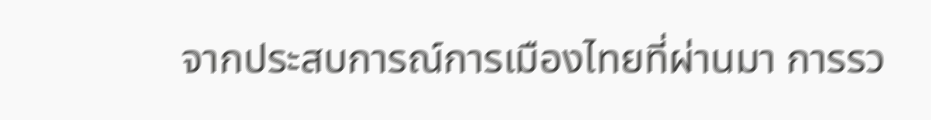จากประสบการณ์การเมืองไทยที่ผ่านมา การรว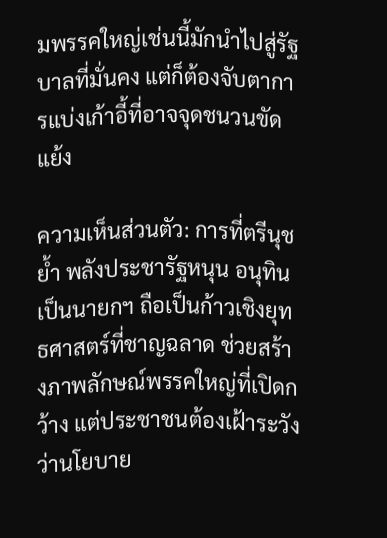มพรรคใหญ่เช่นนี้มักนำไปสู่รัฐบาลที่มั่นคง แต่ก็ต้องจับตาการแบ่งเก้าอี้ที่อาจจุดชนวนขัดแย้ง

ความเห็นส่วนตัว: การที่ตรีนุช ย้ำ พลังประชารัฐหนุน อนุทิน เป็นนายกฯ ถือเป็นก้าวเชิงยุทธศาสตร์ที่ชาญฉลาด ช่วยสร้างภาพลักษณ์พรรคใหญ่ที่เปิดกว้าง แต่ประชาชนต้องเฝ้าระวังว่านโยบาย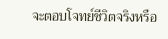จะตอบโจทย์ชีวิตจริงหรือ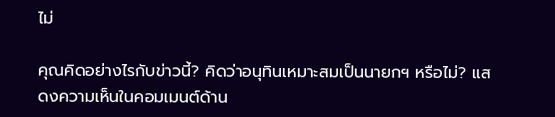ไม่

คุณคิดอย่างไรกับข่าวนี้? คิดว่าอนุทินเหมาะสมเป็นนายกฯ หรือไม่? แสดงความเห็นในคอมเมนต์ด้าน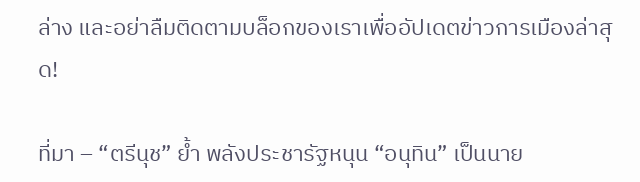ล่าง และอย่าลืมติดตามบล็อกของเราเพื่ออัปเดตข่าวการเมืองล่าสุด!

ที่มา – “ตรีนุช” ย้ำ พลังประชารัฐหนุน “อนุทิน” เป็นนาย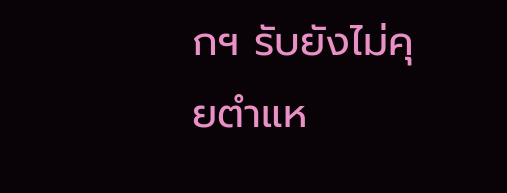กฯ รับยังไม่คุยตำแห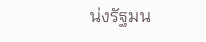น่งรัฐมน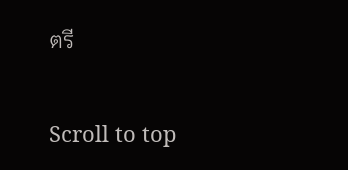ตรี

Scroll to top